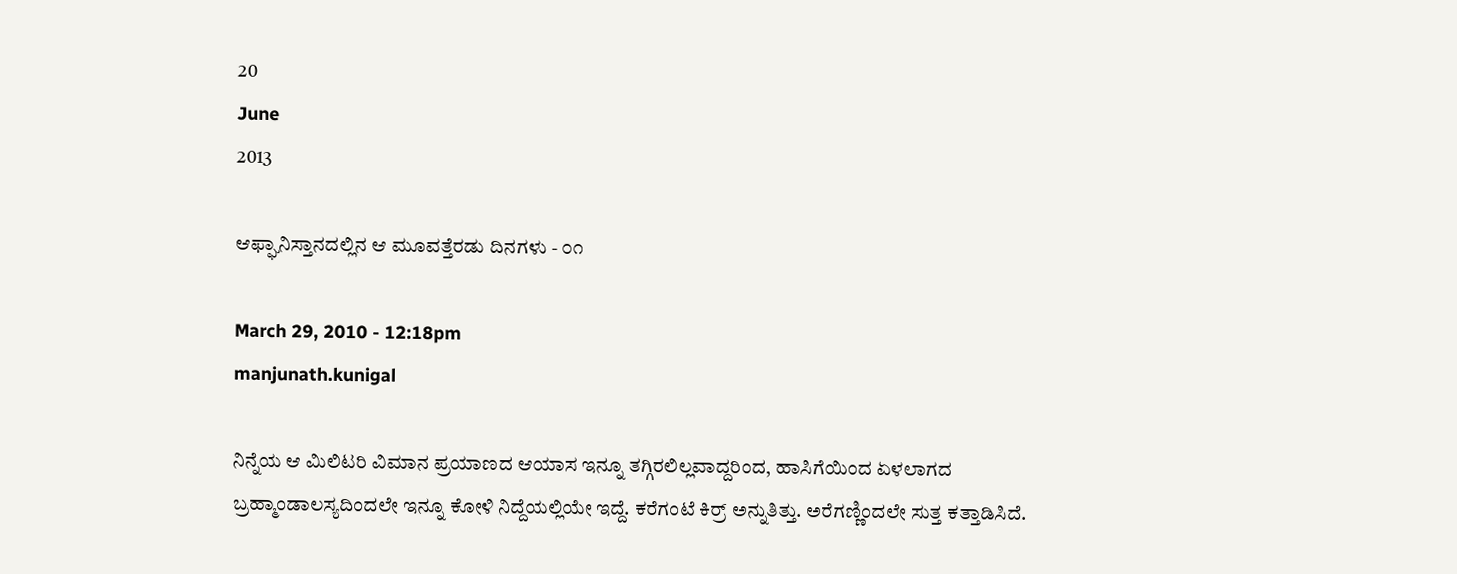20
June
2013

ಆಫ್ಘಾನಿಸ್ತಾನದಲ್ಲಿನ ಆ ಮೂವತ್ತೆರಡು ದಿನಗಳು - ೦೧

March 29, 2010 - 12:18pm
manjunath.kunigal

ನಿನ್ನೆಯ ಆ ಮಿಲಿಟರಿ ವಿಮಾನ ಪ್ರಯಾಣದ ಆಯಾಸ ಇನ್ನೂ ತಗ್ಗಿರಲಿಲ್ಲವಾದ್ದರಿಂದ, ಹಾಸಿಗೆಯಿಂದ ಏಳಲಾಗದ ಬ್ರಹ್ಮಾಂಡಾಲಸ್ಯದಿಂದಲೇ ಇನ್ನೂ ಕೋಳಿ ನಿದ್ದೆಯಲ್ಲಿಯೇ ಇದ್ದೆ. ಕರೆಗಂಟೆ ಕಿರ್ರ್ ಅನ್ನುತಿತ್ತು. ಅರೆಗಣ್ಣಿಂದಲೇ ಸುತ್ತ ಕತ್ತಾಡಿಸಿದೆ.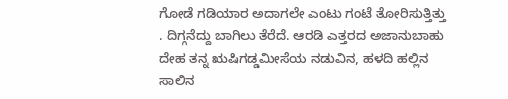ಗೋಡೆ ಗಡಿಯಾರ ಅದಾಗಲೇ ಎಂಟು ಗಂಟೆ ತೋರಿಸುತ್ತಿತ್ತು . ದಿಗ್ಗನೆದ್ದು ಬಾಗಿಲು ತೆರೆದೆ. ಆರಡಿ ಎತ್ತರದ ಅಜಾನುಬಾಹು ದೇಹ ತನ್ನ ಋಷಿಗಡ್ಡಮೀಸೆಯ ನಡುವಿನ, ಹಳದಿ ಹಲ್ಲಿನ ಸಾಲಿನ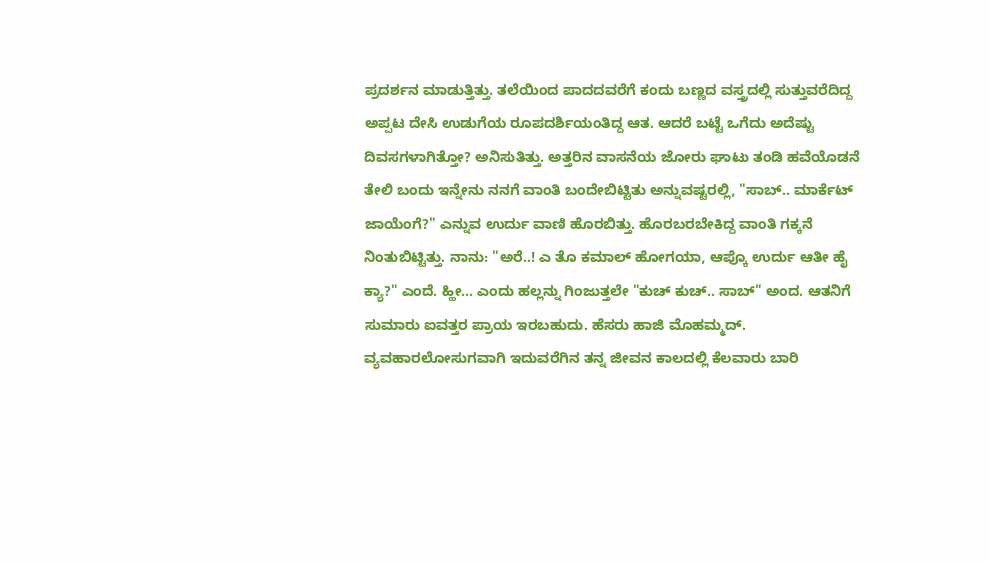ಪ್ರದರ್ಶನ ಮಾಡುತ್ತಿತ್ತು. ತಲೆಯಿಂದ ಪಾದದವರೆಗೆ ಕಂದು ಬಣ್ಣದ ವಸ್ತ್ರದಲ್ಲಿ ಸುತ್ತುವರೆದಿದ್ದ ಅಪ್ಪಟ ದೇಸಿ ಉಡುಗೆಯ ರೂಪದರ್ಶಿಯಂತಿದ್ದ ಆತ. ಆದರೆ ಬಟ್ಟೆ ಒಗೆದು ಅದೆಷ್ಟು ದಿವಸಗಳಾಗಿತ್ತೋ? ಅನಿಸುತಿತ್ತು. ಅತ್ತರಿನ ವಾಸನೆಯ ಜೋರು ಘಾಟು ತಂಡಿ ಹವೆಯೊಡನೆ ತೇಲಿ ಬಂದು ಇನ್ನೇನು ನನಗೆ ವಾಂತಿ ಬಂದೇಬಿಟ್ಟಿತು ಅನ್ನುವಷ್ಟರಲ್ಲಿ, "ಸಾಬ್.. ಮಾರ್ಕೆಟ್ ಜಾಯೆಂಗೆ?" ಎನ್ನುವ ಉರ್ದು ವಾಣಿ ಹೊರಬಿತ್ತು. ಹೊರಬರಬೇಕಿದ್ದ ವಾಂತಿ ಗಕ್ಕನೆ ನಿಂತುಬಿಟ್ಟಿತ್ತು. ನಾನು: "ಅರೆ..! ಎ ತೊ ಕಮಾಲ್ ಹೋಗಯಾ, ಆಪ್ಕೊ ಉರ್ದು ಆತೀ ಹೈ ಕ್ಯಾ?" ಎಂದೆ. ಹ್ಹೀ... ಎಂದು ಹಲ್ಲನ್ನು ಗಿಂಜುತ್ತಲೇ "ಕುಚ್ ಕುಚ್.. ಸಾಬ್" ಅಂದ. ಆತನಿಗೆ ಸುಮಾರು ಐವತ್ತರ ಪ್ರಾಯ ಇರಬಹುದು. ಹೆಸರು ಹಾಜಿ ಮೊಹಮ್ಮದ್. ವ್ಯವಹಾರಲೋಸುಗವಾಗಿ ಇದುವರೆಗಿನ ತನ್ನ ಜೀವನ ಕಾಲದಲ್ಲಿ ಕೆಲವಾರು ಬಾರಿ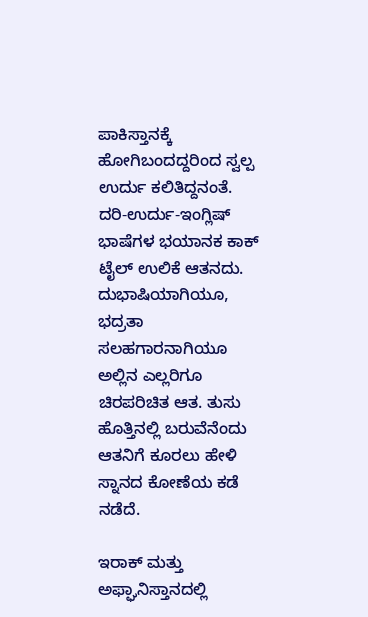ಪಾಕಿಸ್ತಾನಕ್ಕೆ ಹೋಗಿಬಂದದ್ದರಿಂದ ಸ್ವಲ್ಪ ಉರ್ದು ಕಲಿತಿದ್ದನಂತೆ. ದರಿ-ಉರ್ದು-ಇಂಗ್ಲಿಷ್ ಭಾಷೆಗಳ ಭಯಾನಕ ಕಾಕ್ ಟೈಲ್ ಉಲಿಕೆ ಆತನದು. ದುಭಾಷಿಯಾಗಿಯೂ, ಭದ್ರತಾ ಸಲಹಗಾರನಾಗಿಯೂ ಅಲ್ಲಿನ ಎಲ್ಲರಿಗೂ ಚಿರಪರಿಚಿತ ಆತ. ತುಸು ಹೊತ್ತಿನಲ್ಲಿ ಬರುವೆನೆಂದು ಆತನಿಗೆ ಕೂರಲು ಹೇಳಿ ಸ್ನಾನದ ಕೋಣೆಯ ಕಡೆ ನಡೆದೆ.

ಇರಾಕ್ ಮತ್ತು ಅಫ್ಘಾನಿಸ್ತಾನದಲ್ಲಿ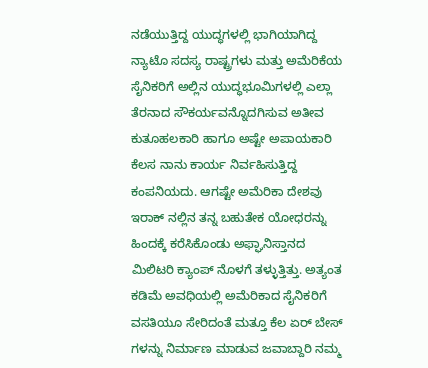ನಡೆಯುತ್ತಿದ್ದ ಯುದ್ಧಗಳಲ್ಲಿ ಭಾಗಿಯಾಗಿದ್ದ ನ್ಯಾಟೊ ಸದಸ್ಯ ರಾಷ್ಟ್ರಗಳು ಮತ್ತು ಅಮೆರಿಕೆಯ ಸೈನಿಕರಿಗೆ ಅಲ್ಲಿನ ಯುದ್ಧಭೂಮಿಗಳಲ್ಲಿ ಎಲ್ಲಾ ತೆರನಾದ ಸೌಕರ್ಯವನ್ನೊದಗಿಸುವ ಅತೀವ ಕುತೂಹಲಕಾರಿ ಹಾಗೂ ಅಷ್ಟೇ ಅಪಾಯಕಾರಿ ಕೆಲಸ ನಾನು ಕಾರ್ಯ ನಿರ್ವಹಿಸುತ್ತಿದ್ದ ಕಂಪನಿಯದು. ಆಗಷ್ಟೇ ಅಮೆರಿಕಾ ದೇಶವು ಇರಾಕ್ ನಲ್ಲಿನ ತನ್ನ ಬಹುತೇಕ ಯೋಧರನ್ನು ಹಿಂದಕ್ಕೆ ಕರೆಸಿಕೊಂಡು ಅಫ್ಘಾನಿಸ್ತಾನದ ಮಿಲಿಟರಿ ಕ್ಯಾಂಪ್ ನೊಳಗೆ ತಳ್ಳುತ್ತಿತ್ತು. ಅತ್ಯಂತ ಕಡಿಮೆ ಅವಧಿಯಲ್ಲಿ ಅಮೆರಿಕಾದ ಸೈನಿಕರಿಗೆ ವಸತಿಯೂ ಸೇರಿದಂತೆ ಮತ್ತೂ ಕೆಲ ಏರ್ ಬೇಸ್ ಗಳನ್ನು ನಿರ್ಮಾಣ ಮಾಡುವ ಜವಾಬ್ದಾರಿ ನಮ್ಮ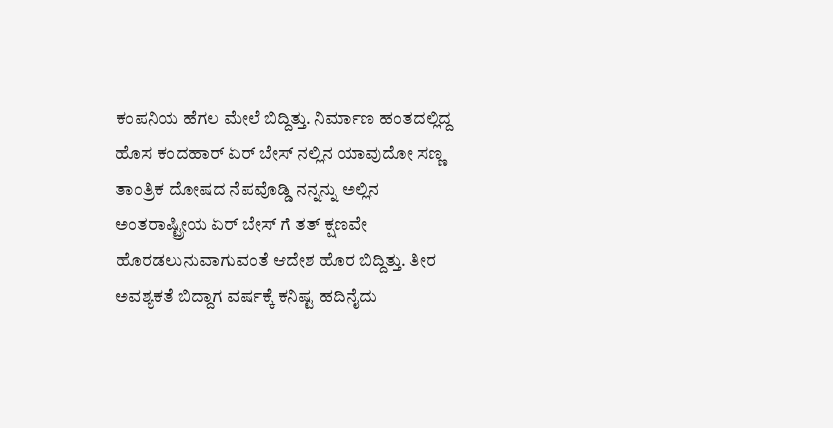ಕಂಪನಿಯ ಹೆಗಲ ಮೇಲೆ ಬಿದ್ದಿತ್ತು. ನಿರ್ಮಾಣ ಹಂತದಲ್ಲಿದ್ದ ಹೊಸ ಕಂದಹಾರ್ ಏರ್ ಬೇಸ್ ನಲ್ಲಿನ ಯಾವುದೋ ಸಣ್ಣ ತಾಂತ್ರಿಕ ದೋಷದ ನೆಪವೊಡ್ಡಿ ನನ್ನನ್ನು ಅಲ್ಲಿನ ಅಂತರಾಷ್ಟ್ರೀಯ ಏರ್ ಬೇಸ್ ಗೆ ತತ್ ಕ್ಷಣವೇ ಹೊರಡಲುನುವಾಗುವಂತೆ ಆದೇಶ ಹೊರ ಬಿದ್ದಿತ್ತು. ತೀರ ಅವಶ್ಯಕತೆ ಬಿದ್ದಾಗ ವರ್ಷಕ್ಕೆ ಕನಿಷ್ಟ ಹದಿನೈದು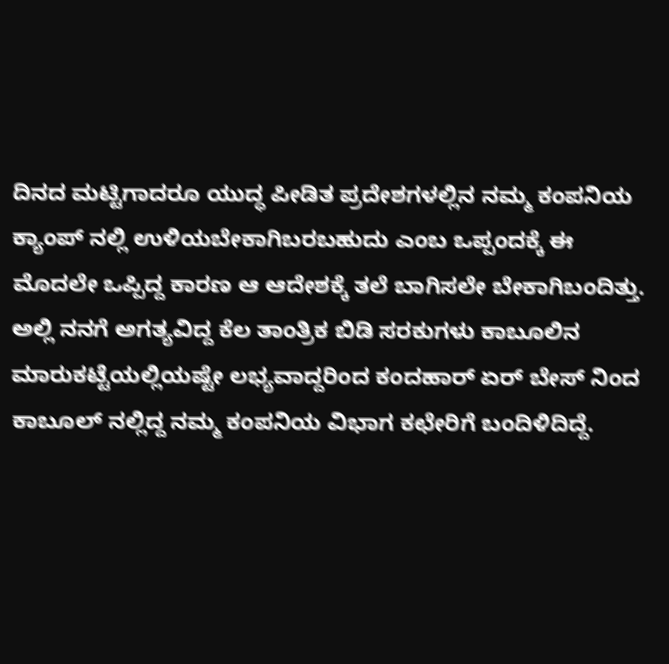ದಿನದ ಮಟ್ಟಿಗಾದರೂ ಯುದ್ಧ ಪೀಡಿತ ಪ್ರದೇಶಗಳಲ್ಲಿನ ನಮ್ಮ ಕಂಪನಿಯ ಕ್ಯಾಂಪ್ ನಲ್ಲಿ ಉಳಿಯಬೇಕಾಗಿಬರಬಹುದು ಎಂಬ ಒಪ್ಪಂದಕ್ಕೆ ಈ ಮೊದಲೇ ಒಪ್ಪಿದ್ದ ಕಾರಣ ಆ ಆದೇಶಕ್ಕೆ ತಲೆ ಬಾಗಿಸಲೇ ಬೇಕಾಗಿಬಂದಿತ್ತು. ಅಲ್ಲಿ ನನಗೆ ಅಗತ್ಯವಿದ್ದ ಕೆಲ ತಾಂತ್ರಿಕ ಬಿಡಿ ಸರಕುಗಳು ಕಾಬೂಲಿನ ಮಾರುಕಟ್ಟೆಯಲ್ಲಿಯಷ್ಟೇ ಲಭ್ಯವಾದ್ದರಿಂದ ಕಂದಹಾರ್ ಏರ್ ಬೇಸ್ ನಿಂದ ಕಾಬೂಲ್ ನಲ್ಲಿದ್ದ ನಮ್ಮ ಕಂಪನಿಯ ವಿಭಾಗ ಕಛೇರಿಗೆ ಬಂದಿಳಿದಿದ್ದೆ.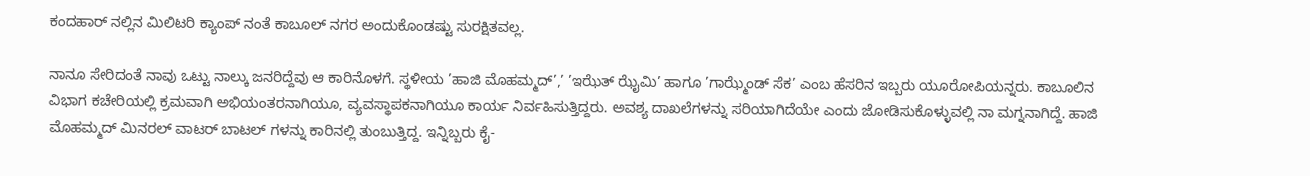ಕಂದಹಾರ್ ನಲ್ಲಿನ ಮಿಲಿಟರಿ ಕ್ಯಾಂಪ್ ನಂತೆ ಕಾಬೂಲ್ ನಗರ ಅಂದುಕೊಂಡಷ್ಟು ಸುರಕ್ಷಿತವಲ್ಲ.

ನಾನೂ ಸೇರಿದಂತೆ ನಾವು ಒಟ್ಟು ನಾಲ್ಕು ಜನರಿದ್ದೆವು ಆ ಕಾರಿನೊಳಗೆ. ಸ್ಥಳೀಯ ’ಹಾಜಿ ಮೊಹಮ್ಮದ್’,’ ’ಇಝೆತ್ ಝೈಮಿ’ ಹಾಗೂ ’ಗಾಝ್ಮೆಂಡ್ ಸೆಕ’ ಎಂಬ ಹೆಸರಿನ ಇಬ್ಬರು ಯೂರೋಪಿಯನ್ನರು. ಕಾಬೂಲಿನ ವಿಭಾಗ ಕಚೇರಿಯಲ್ಲಿ ಕ್ರಮವಾಗಿ ಅಭಿಯಂತರನಾಗಿಯೂ, ವ್ಯವಸ್ಥಾಪಕನಾಗಿಯೂ ಕಾರ್ಯ ನಿರ್ವಹಿಸುತ್ತಿದ್ದರು. ಅವಶ್ಯ ದಾಖಲೆಗಳನ್ನು ಸರಿಯಾಗಿದೆಯೇ ಎಂದು ಜೋಡಿಸುಕೊಳ್ಳುವಲ್ಲಿ ನಾ ಮಗ್ನನಾಗಿದ್ದೆ. ಹಾಜಿ ಮೊಹಮ್ಮದ್ ಮಿನರಲ್ ವಾಟರ್ ಬಾಟಲ್ ಗಳನ್ನು ಕಾರಿನಲ್ಲಿ ತುಂಬುತ್ತಿದ್ದ. ಇನ್ನಿಬ್ಬರು ಕೈ-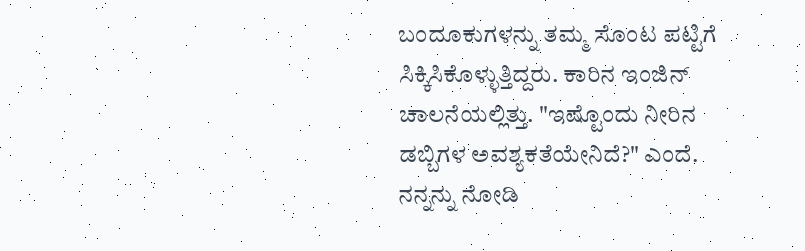ಬಂದೂಕುಗಳನ್ನು ತಮ್ಮ ಸೊಂಟ ಪಟ್ಟಿಗೆ ಸಿಕ್ಕಿಸಿಕೊಳ್ಳುತ್ತಿದ್ದರು. ಕಾರಿನ ಇಂಜಿನ್ ಚಾಲನೆಯಲ್ಲಿತ್ತು. "ಇಷ್ಟೊಂದು ನೀರಿನ ಡಬ್ಬಿಗಳ ಅವಶ್ಯಕತೆಯೇನಿದೆ?" ಎಂದೆ. ನನ್ನನ್ನು ನೋಡಿ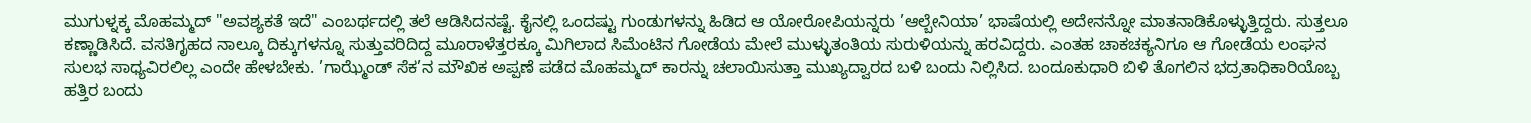ಮುಗುಳ್ನಕ್ಕ ಮೊಹಮ್ಮದ್ "ಅವಶ್ಯಕತೆ ಇದೆ" ಎಂಬರ್ಥದಲ್ಲಿ ತಲೆ ಆಡಿಸಿದನಷ್ಟೆ. ಕೈನಲ್ಲಿ ಒಂದಷ್ಟು ಗುಂಡುಗಳನ್ನು ಹಿಡಿದ ಆ ಯೋರೋಪಿಯನ್ನರು ’ಆಲ್ಬೇನಿಯಾ’ ಭಾಷೆಯಲ್ಲಿ ಅದೇನನ್ನೋ ಮಾತನಾಡಿಕೊಳ್ಳುತ್ತಿದ್ದರು. ಸುತ್ತಲೂ ಕಣ್ಣಾಡಿಸಿದೆ. ವಸತಿಗೃಹದ ನಾಲ್ಕೂ ದಿಕ್ಕುಗಳನ್ನೂ ಸುತ್ತುವರಿದಿದ್ದ ಮೂರಾಳೆತ್ತರಕ್ಕೂ ಮಿಗಿಲಾದ ಸಿಮೆಂಟಿನ ಗೋಡೆಯ ಮೇಲೆ ಮುಳ್ಳುತಂತಿಯ ಸುರುಳಿಯನ್ನು ಹರವಿದ್ದರು. ಎಂತಹ ಚಾಕಚಕ್ಯನಿಗೂ ಆ ಗೋಡೆಯ ಲಂಘನ ಸುಲಭ ಸಾಧ್ಯವಿರಲಿಲ್ಲ ಎಂದೇ ಹೇಳಬೇಕು. ’ಗಾಝ್ಮೆಂಡ್ ಸೆಕ’ನ ಮೌಖಿಕ ಅಪ್ಪಣೆ ಪಡೆದ ಮೊಹಮ್ಮದ್ ಕಾರನ್ನು ಚಲಾಯಿಸುತ್ತಾ ಮುಖ್ಯದ್ವಾರದ ಬಳಿ ಬಂದು ನಿಲ್ಲಿಸಿದ. ಬಂದೂಕುಧಾರಿ ಬಿಳಿ ತೊಗಲಿನ ಭದ್ರತಾಧಿಕಾರಿಯೊಬ್ಬ ಹತ್ತಿರ ಬಂದು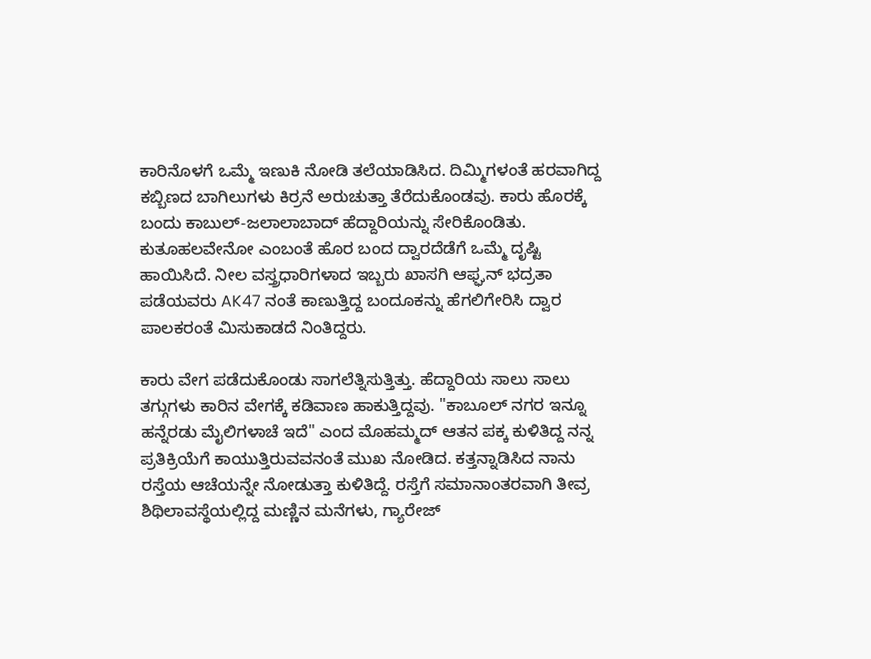ಕಾರಿನೊಳಗೆ ಒಮ್ಮೆ ಇಣುಕಿ ನೋಡಿ ತಲೆಯಾಡಿಸಿದ. ದಿಮ್ಮಿಗಳಂತೆ ಹರವಾಗಿದ್ದ ಕಬ್ಬಿಣದ ಬಾಗಿಲುಗಳು ಕಿರ್ರನೆ ಅರುಚುತ್ತಾ ತೆರೆದುಕೊಂಡವು. ಕಾರು ಹೊರಕ್ಕೆ ಬಂದು ಕಾಬುಲ್-ಜಲಾಲಾಬಾದ್ ಹೆದ್ದಾರಿಯನ್ನು ಸೇರಿಕೊಂಡಿತು. ಕುತೂಹಲವೇನೋ ಎಂಬಂತೆ ಹೊರ ಬಂದ ದ್ವಾರದೆಡೆಗೆ ಒಮ್ಮೆ ದೃಷ್ಟಿ ಹಾಯಿಸಿದೆ. ನೀಲ ವಸ್ತ್ರಧಾರಿಗಳಾದ ಇಬ್ಬರು ಖಾಸಗಿ ಆಫ್ಘನ್ ಭದ್ರತಾ ಪಡೆಯವರು AK47 ನಂತೆ ಕಾಣುತ್ತಿದ್ದ ಬಂದೂಕನ್ನು ಹೆಗಲಿಗೇರಿಸಿ ದ್ವಾರ ಪಾಲಕರಂತೆ ಮಿಸುಕಾಡದೆ ನಿಂತಿದ್ದರು.

ಕಾರು ವೇಗ ಪಡೆದುಕೊಂಡು ಸಾಗಲೆತ್ನಿಸುತ್ತಿತ್ತು. ಹೆದ್ದಾರಿಯ ಸಾಲು ಸಾಲು ತಗ್ಗುಗಳು ಕಾರಿನ ವೇಗಕ್ಕೆ ಕಡಿವಾಣ ಹಾಕುತ್ತಿದ್ದವು. "ಕಾಬೂಲ್ ನಗರ ಇನ್ನೂ ಹನ್ನೆರಡು ಮೈಲಿಗಳಾಚೆ ಇದೆ" ಎಂದ ಮೊಹಮ್ಮದ್ ಆತನ ಪಕ್ಕ ಕುಳಿತಿದ್ದ ನನ್ನ ಪ್ರತಿಕ್ರಿಯೆಗೆ ಕಾಯುತ್ತಿರುವವನಂತೆ ಮುಖ ನೋಡಿದ. ಕತ್ತನ್ನಾಡಿಸಿದ ನಾನು ರಸ್ತೆಯ ಆಚೆಯನ್ನೇ ನೋಡುತ್ತಾ ಕುಳಿತಿದ್ದೆ. ರಸ್ತೆಗೆ ಸಮಾನಾಂತರವಾಗಿ ತೀವ್ರ ಶಿಥಿಲಾವಸ್ಥೆಯಲ್ಲಿದ್ದ ಮಣ್ಣಿನ ಮನೆಗಳು, ಗ್ಯಾರೇಜ್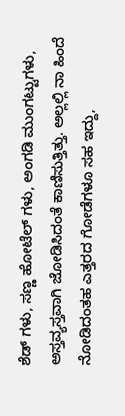ಶೆಡ್ ಗಳು, ಸಣ್ಣ ಹೋಟೆಲ್ ಗಳು, ಅಂಗಡಿ ಮುಂಗಟ್ಟುಗಳು, ಅಸ್ತವ್ಯಸ್ತವಾಗಿ ಜೋಡಿಸಿದಂತೆ ಕಾಣಿಸುತ್ತಿತ್ತು. ಅಲ್ಲಲ್ಲಿ ನಾ ಹಿಂದೆ ನೋಡಿದಂತಹ ಎತ್ತರದ ಗೋಡೆಗಳೂ ಸಹ ಇದ್ದು,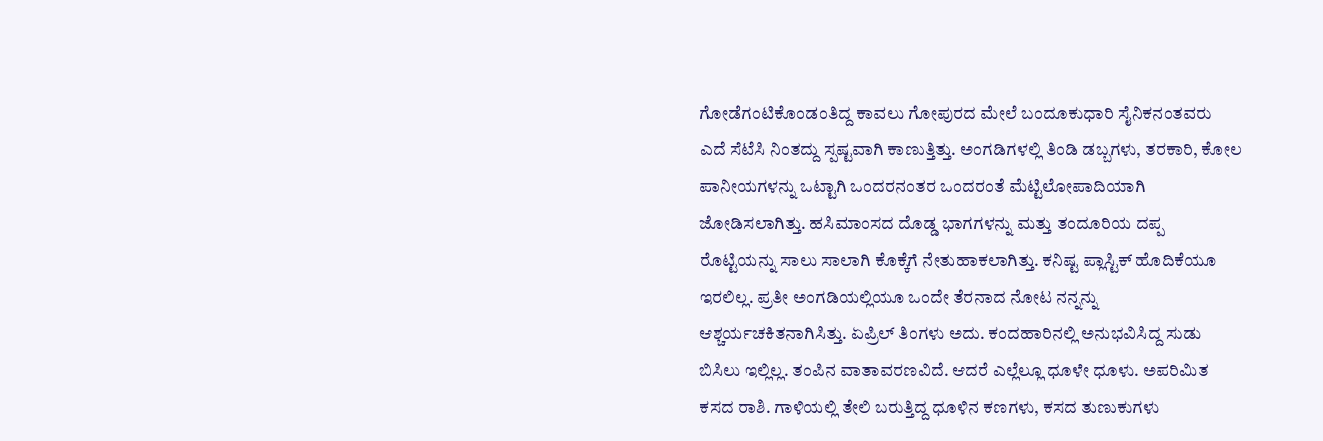ಗೋಡೆಗಂಟಿಕೊಂಡಂತಿದ್ದ ಕಾವಲು ಗೋಪುರದ ಮೇಲೆ ಬಂದೂಕುಧಾರಿ ಸೈನಿಕನಂತವರು ಎದೆ ಸೆಟೆಸಿ ನಿಂತದ್ದು ಸ್ಪಷ್ಟವಾಗಿ ಕಾಣುತ್ತಿತ್ತು. ಅಂಗಡಿಗಳಲ್ಲಿ ತಿಂಡಿ ಡಬ್ಬಗಳು, ತರಕಾರಿ, ಕೋಲ ಪಾನೀಯಗಳನ್ನು ಒಟ್ಟಾಗಿ ಒಂದರನಂತರ ಒಂದರಂತೆ ಮೆಟ್ಟಿಲೋಪಾದಿಯಾಗಿ ಜೋಡಿಸಲಾಗಿತ್ತು. ಹಸಿಮಾಂಸದ ದೊಡ್ಡ ಭಾಗಗಳನ್ನು ಮತ್ತು ತಂದೂರಿಯ ದಪ್ಪ ರೊಟ್ಟಿಯನ್ನು ಸಾಲು ಸಾಲಾಗಿ ಕೊಕ್ಕೆಗೆ ನೇತುಹಾಕಲಾಗಿತ್ತು. ಕನಿಷ್ಟ ಪ್ಲಾಸ್ಟಿಕ್ ಹೊದಿಕೆಯೂ ಇರಲಿಲ್ಲ. ಪ್ರತೀ ಅಂಗಡಿಯಲ್ಲಿಯೂ ಒಂದೇ ತೆರನಾದ ನೋಟ ನನ್ನನ್ನು ಆಶ್ಚರ್ಯಚಕಿತನಾಗಿಸಿತ್ತು. ಏಪ್ರಿಲ್ ತಿಂಗಳು ಅದು. ಕಂದಹಾರಿನಲ್ಲಿ ಅನುಭವಿಸಿದ್ದ ಸುಡು ಬಿಸಿಲು ಇಲ್ಲಿಲ್ಲ. ತಂಪಿನ ವಾತಾವರಣವಿದೆ. ಆದರೆ ಎಲ್ಲೆಲ್ಲೂ ಧೂಳೇ ಧೂಳು. ಅಪರಿಮಿತ ಕಸದ ರಾಶಿ. ಗಾಳಿಯಲ್ಲಿ ತೇಲಿ ಬರುತ್ತಿದ್ದ ಧೂಳಿನ ಕಣಗಳು, ಕಸದ ತುಣುಕುಗಳು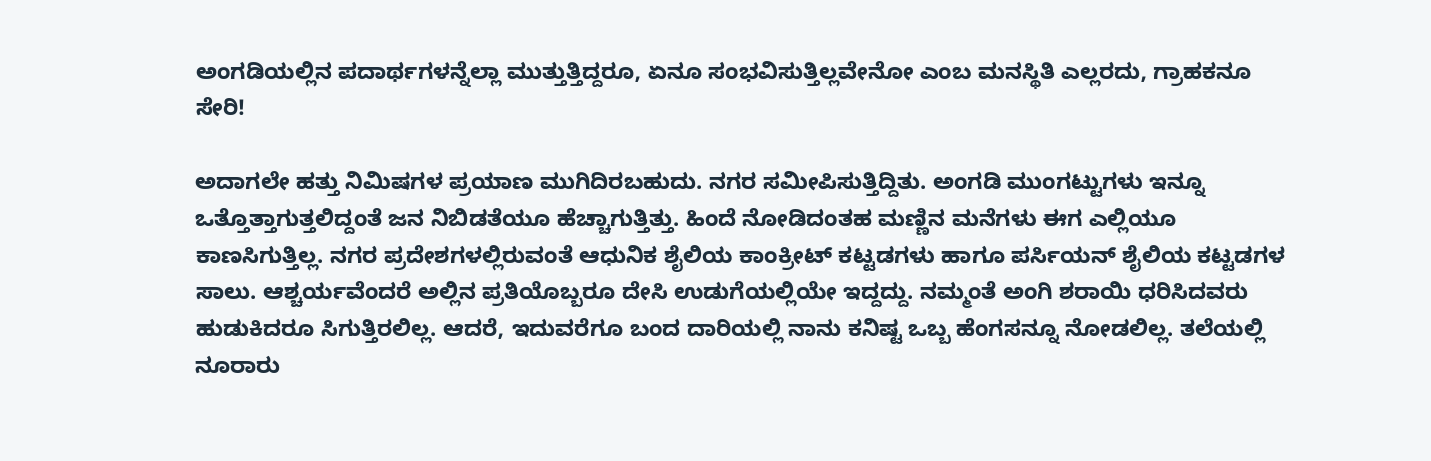ಅಂಗಡಿಯಲ್ಲಿನ ಪದಾರ್ಥಗಳನ್ನೆಲ್ಲಾ ಮುತ್ತುತ್ತಿದ್ದರೂ, ಏನೂ ಸಂಭವಿಸುತ್ತಿಲ್ಲವೇನೋ ಎಂಬ ಮನಸ್ಥಿತಿ ಎಲ್ಲರದು, ಗ್ರಾಹಕನೂ ಸೇರಿ!

ಅದಾಗಲೇ ಹತ್ತು ನಿಮಿಷಗಳ ಪ್ರಯಾಣ ಮುಗಿದಿರಬಹುದು. ನಗರ ಸಮೀಪಿಸುತ್ತಿದ್ದಿತು. ಅಂಗಡಿ ಮುಂಗಟ್ಟುಗಳು ಇನ್ನೂ ಒತ್ತೊತ್ತಾಗುತ್ತಲಿದ್ದಂತೆ ಜನ ನಿಬಿಡತೆಯೂ ಹೆಚ್ಚಾಗುತ್ತಿತ್ತು. ಹಿಂದೆ ನೋಡಿದಂತಹ ಮಣ್ಣಿನ ಮನೆಗಳು ಈಗ ಎಲ್ಲಿಯೂ ಕಾಣಸಿಗುತ್ತಿಲ್ಲ. ನಗರ ಪ್ರದೇಶಗಳಲ್ಲಿರುವಂತೆ ಆಧುನಿಕ ಶೈಲಿಯ ಕಾಂಕ್ರೀಟ್ ಕಟ್ಟಡಗಳು ಹಾಗೂ ಪರ್ಸಿಯನ್ ಶೈಲಿಯ ಕಟ್ಟಡಗಳ ಸಾಲು. ಆಶ್ಚರ್ಯವೆಂದರೆ ಅಲ್ಲಿನ ಪ್ರತಿಯೊಬ್ಬರೂ ದೇಸಿ ಉಡುಗೆಯಲ್ಲಿಯೇ ಇದ್ದದ್ದು. ನಮ್ಮಂತೆ ಅಂಗಿ ಶರಾಯಿ ಧರಿಸಿದವರು ಹುಡುಕಿದರೂ ಸಿಗುತ್ತಿರಲಿಲ್ಲ. ಆದರೆ, ಇದುವರೆಗೂ ಬಂದ ದಾರಿಯಲ್ಲಿ ನಾನು ಕನಿಷ್ಟ ಒಬ್ಬ ಹೆಂಗಸನ್ನೂ ನೋಡಲಿಲ್ಲ. ತಲೆಯಲ್ಲಿ ನೂರಾರು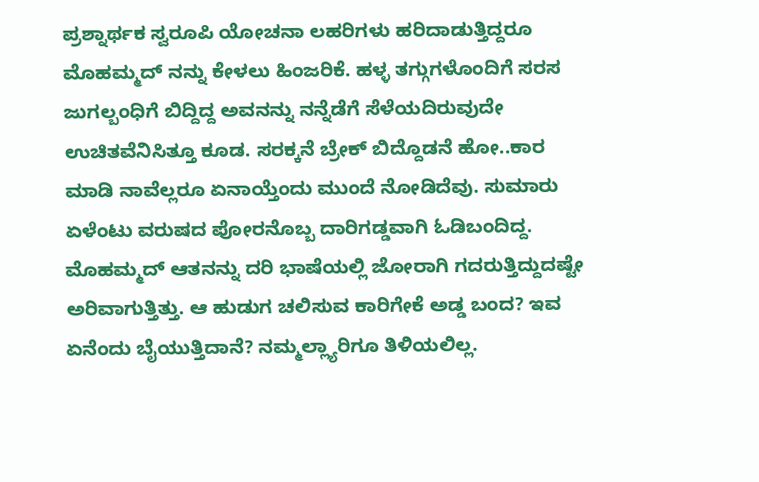ಪ್ರಶ್ನಾರ್ಥಕ ಸ್ವರೂಪಿ ಯೋಚನಾ ಲಹರಿಗಳು ಹರಿದಾಡುತ್ತಿದ್ದರೂ ಮೊಹಮ್ಮದ್ ನನ್ನು ಕೇಳಲು ಹಿಂಜರಿಕೆ. ಹಳ್ಳ ತಗ್ಗುಗಳೊಂದಿಗೆ ಸರಸ ಜುಗಲ್ಬಂಧಿಗೆ ಬಿದ್ದಿದ್ದ ಅವನನ್ನು ನನ್ನೆಡೆಗೆ ಸೆಳೆಯದಿರುವುದೇ ಉಚಿತವೆನಿಸಿತ್ತೂ ಕೂಡ. ಸರಕ್ಕನೆ ಬ್ರೇಕ್ ಬಿದ್ದೊಡನೆ ಹೋ..ಕಾರ ಮಾಡಿ ನಾವೆಲ್ಲರೂ ಏನಾಯ್ತೆಂದು ಮುಂದೆ ನೋಡಿದೆವು. ಸುಮಾರು ಏಳೆಂಟು ವರುಷದ ಪೋರನೊಬ್ಬ ದಾರಿಗಡ್ಡವಾಗಿ ಓಡಿಬಂದಿದ್ದ. ಮೊಹಮ್ಮದ್ ಆತನನ್ನು ದರಿ ಭಾಷೆಯಲ್ಲಿ ಜೋರಾಗಿ ಗದರುತ್ತಿದ್ದುದಷ್ಟೇ ಅರಿವಾಗುತ್ತಿತ್ತು. ಆ ಹುಡುಗ ಚಲಿಸುವ ಕಾರಿಗೇಕೆ ಅಡ್ಡ ಬಂದ? ಇವ ಏನೆಂದು ಬೈಯುತ್ತಿದಾನೆ? ನಮ್ಮಲ್ಲ್ಯಾರಿಗೂ ತಿಳಿಯಲಿಲ್ಲ.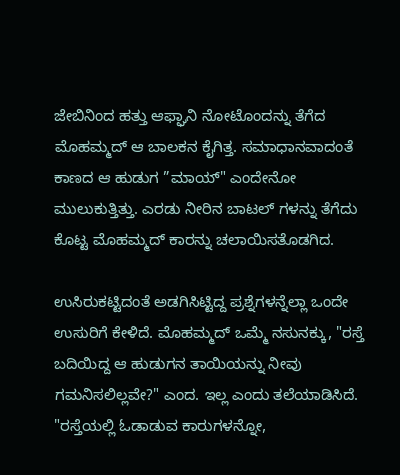ಜೇಬಿನಿಂದ ಹತ್ತು ಆಫ್ಘಾನಿ ನೋಟೊಂದನ್ನು ತೆಗೆದ ಮೊಹಮ್ಮದ್ ಆ ಬಾಲಕನ ಕೈಗಿತ್ತ. ಸಮಾಧಾನವಾದಂತೆ ಕಾಣದ ಆ ಹುಡುಗ ”ಮಾಯ್" ಎಂದೇನೋ ಮುಲುಕುತ್ತಿತ್ತು. ಎರಡು ನೀರಿನ ಬಾಟಲ್ ಗಳನ್ನು ತೆಗೆದು ಕೊಟ್ಟ ಮೊಹಮ್ಮದ್ ಕಾರನ್ನು ಚಲಾಯಿಸತೊಡಗಿದ.

ಉಸಿರುಕಟ್ಟಿದಂತೆ ಅಡಗಿಸಿಟ್ಟಿದ್ದ ಪ್ರಶ್ನೆಗಳನ್ನೆಲ್ಲಾ ಒಂದೇ ಉಸುರಿಗೆ ಕೇಳಿದೆ. ಮೊಹಮ್ಮದ್ ಒಮ್ಮೆ ನಸುನಕ್ಕು, "ರಸ್ತೆ ಬದಿಯಿದ್ದ ಆ ಹುಡುಗನ ತಾಯಿಯನ್ನು ನೀವು ಗಮನಿಸಲಿಲ್ಲವೇ?" ಎಂದ. ಇಲ್ಲ ಎಂದು ತಲೆಯಾಡಿಸಿದೆ. "ರಸ್ತೆಯಲ್ಲಿ ಓಡಾಡುವ ಕಾರುಗಳನ್ನೋ,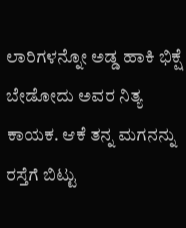ಲಾರಿಗಳನ್ನೋ ಅಡ್ಡ ಹಾಕಿ ಭಿಕ್ಷೆ ಬೇಡೋದು ಅವರ ನಿತ್ಯ ಕಾಯಕ. ಆಕೆ ತನ್ನ ಮಗನನ್ನು ರಸ್ತೆಗೆ ಬಿಟ್ಟು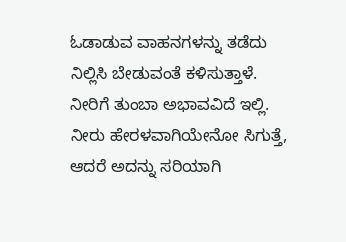ಓಡಾಡುವ ವಾಹನಗಳನ್ನು ತಡೆದು ನಿಲ್ಲಿಸಿ ಬೇಡುವಂತೆ ಕಳಿಸುತ್ತಾಳೆ. ನೀರಿಗೆ ತುಂಬಾ ಅಭಾವವಿದೆ ಇಲ್ಲಿ. ನೀರು ಹೇರಳವಾಗಿಯೇನೋ ಸಿಗುತ್ತೆ, ಆದರೆ ಅದನ್ನು ಸರಿಯಾಗಿ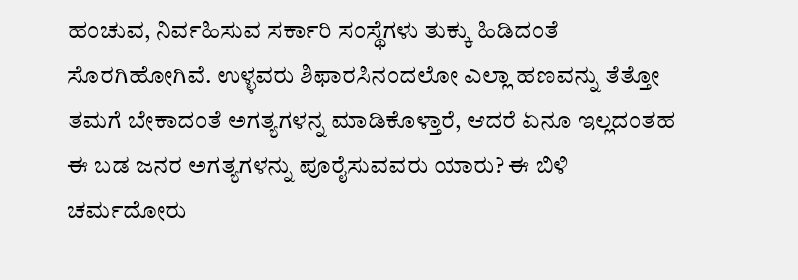ಹಂಚುವ, ನಿರ್ವಹಿಸುವ ಸರ್ಕಾರಿ ಸಂಸ್ಥೆಗಳು ತುಕ್ಕು ಹಿಡಿದಂತೆ ಸೊರಗಿಹೋಗಿವೆ. ಉಳ್ಳವರು ಶಿಫಾರಸಿನಂದಲೋ ಎಲ್ಲಾ ಹಣವನ್ನು ತೆತ್ತೋ ತಮಗೆ ಬೇಕಾದಂತೆ ಅಗತ್ಯಗಳನ್ನ ಮಾಡಿಕೊಳ್ತಾರೆ, ಆದರೆ ಏನೂ ಇಲ್ಲದಂತಹ ಈ ಬಡ ಜನರ ಅಗತ್ಯಗಳನ್ನು ಪೂರೈಸುವವರು ಯಾರು? ಈ ಬಿಳಿ ಚರ್ಮದೋರು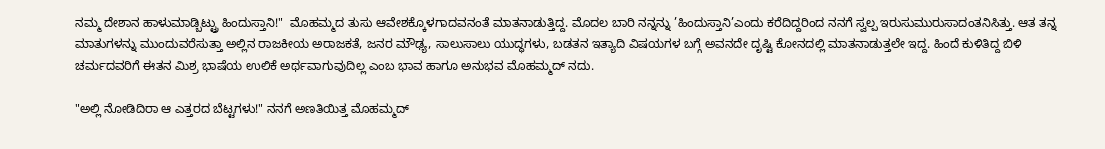ನಮ್ಮ ದೇಶಾನ ಹಾಳುಮಾಡ್ಬಿಟ್ಟ್ರು ಹಿಂದುಸ್ತಾನಿ!"  ಮೊಹಮ್ಮದ ತುಸು ಆವೇಶಕ್ಕೊಳಗಾದವನಂತೆ ಮಾತನಾಡುತ್ತಿದ್ದ. ಮೊದಲ ಬಾರಿ ನನ್ನನ್ನು ’ಹಿಂದುಸ್ತಾನಿ’ಎಂದು ಕರೆದಿದ್ದರಿಂದ ನನಗೆ ಸ್ವಲ್ಪ ಇರುಸುಮುರುಸಾದಂತನಿಸಿತ್ತು. ಆತ ತನ್ನ ಮಾತುಗಳನ್ನು ಮುಂದುವರೆಸುತ್ತಾ ಅಲ್ಲಿನ ರಾಜಕೀಯ ಅರಾಜಕತೆ, ಜನರ ಮೌಢ್ಯ, ಸಾಲುಸಾಲು ಯುದ್ಧಗಳು, ಬಡತನ ಇತ್ಯಾದಿ ವಿಷಯಗಳ ಬಗ್ಗೆ ಅವನದೇ ದೃಷ್ಟಿ ಕೋನದಲ್ಲಿ ಮಾತನಾಡುತ್ತಲೇ ಇದ್ದ. ಹಿಂದೆ ಕುಳಿತಿದ್ದ ಬಿಳಿ ಚರ್ಮದವರಿಗೆ ಈತನ ಮಿಶ್ರ ಭಾಷೆಯ ಉಲಿಕೆ ಅರ್ಥವಾಗುವುದಿಲ್ಲ ಎಂಬ ಭಾವ ಹಾಗೂ ಅನುಭವ ಮೊಹಮ್ಮದ್ ನದು.

"ಅಲ್ಲಿ ನೋಡಿದಿರಾ ಆ ಎತ್ತರದ ಬೆಟ್ಟಗಳು!" ನನಗೆ ಅಣತಿಯಿತ್ತ ಮೊಹಮ್ಮದ್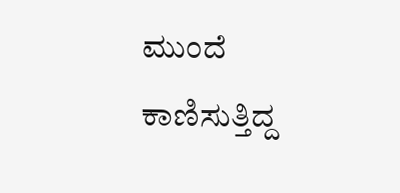ಮುಂದೆ ಕಾಣಿಸುತ್ತಿದ್ದ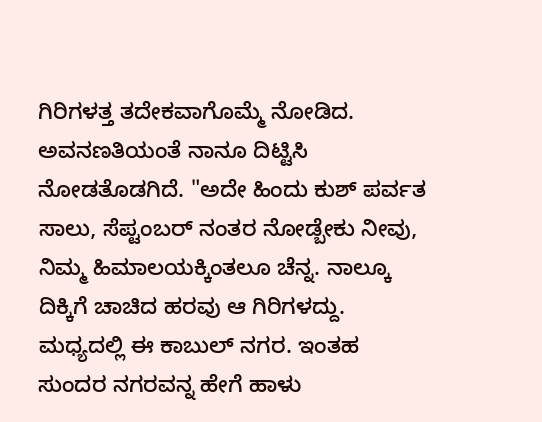ಗಿರಿಗಳತ್ತ ತದೇಕವಾಗೊಮ್ಮೆ ನೋಡಿದ. ಅವನಣತಿಯಂತೆ ನಾನೂ ದಿಟ್ಟಿಸಿ ನೋಡತೊಡಗಿದೆ. "ಅದೇ ಹಿಂದು ಕುಶ್ ಪರ್ವತ ಸಾಲು, ಸೆಪ್ಟಂಬರ್ ನಂತರ ನೋಡ್ಬೇಕು ನೀವು, ನಿಮ್ಮ ಹಿಮಾಲಯಕ್ಕಿಂತಲೂ ಚೆನ್ನ. ನಾಲ್ಕೂ ದಿಕ್ಕಿಗೆ ಚಾಚಿದ ಹರವು ಆ ಗಿರಿಗಳದ್ದು. ಮಧ್ಯದಲ್ಲಿ ಈ ಕಾಬುಲ್ ನಗರ. ಇಂತಹ ಸುಂದರ ನಗರವನ್ನ ಹೇಗೆ ಹಾಳು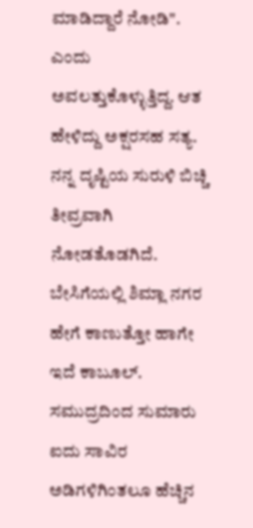ಮಾಡಿದ್ದಾರೆ ನೋಡಿ". ಎಂದು ಅವಲತ್ತುಕೊಳ್ಳುತ್ತಿದ್ದ. ಆತ ಹೇಳಿದ್ದು ಅಕ್ಷರಸಹ ಸತ್ಯ. ನನ್ನ ದೃಷ್ಟಿಯ ಸುರುಳಿ ಬಿಚ್ಚಿ ತೀವ್ರವಾಗಿ ನೋಡತೊಡಗಿದೆ. ಬೇಸಿಗೆಯಲ್ಲಿ ಶಿಮ್ಲಾ ನಗರ ಹೇಗೆ ಕಾಣುತ್ತೋ ಹಾಗೇ ಇದೆ ಕಾಬೂಲ್. ಸಮುದ್ರದಿಂದ ಸುಮಾರು ಐದು ಸಾವಿರ ಅಡಿಗಳಿಗಿಂತಲೂ ಹೆಚ್ಚಿನ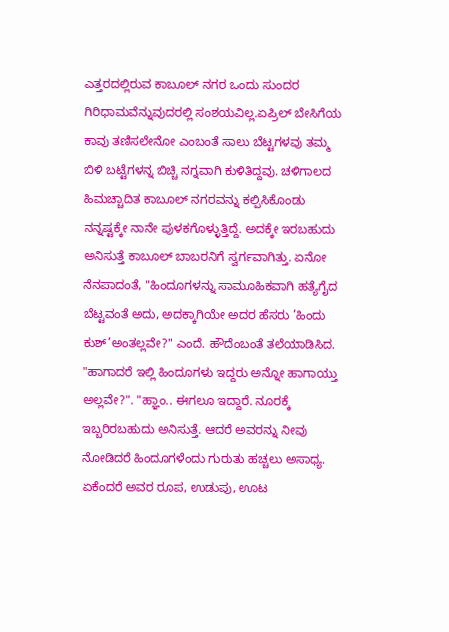ಎತ್ತರದಲ್ಲಿರುವ ಕಾಬೂಲ್ ನಗರ ಒಂದು ಸುಂದರ ಗಿರಿಧಾಮವೆನ್ನುವುದರಲ್ಲಿ ಸಂಶಯವಿಲ್ಲ.ಏಪ್ರಿಲ್ ಬೇಸಿಗೆಯ ಕಾವು ತಣಿಸಲೇನೋ ಎಂಬಂತೆ ಸಾಲು ಬೆಟ್ಟಗಳವು ತಮ್ಮ ಬಿಳಿ ಬಟ್ಟೆಗಳನ್ನ ಬಿಚ್ಚಿ ನಗ್ನವಾಗಿ ಕುಳಿತಿದ್ದವು. ಚಳಿಗಾಲದ ಹಿಮಚ್ಚಾದಿತ ಕಾಬೂಲ್ ನಗರವನ್ನು ಕಲ್ಪಿಸಿಕೊಂಡು ನನ್ನಷ್ಟಕ್ಕೇ ನಾನೇ ಪುಳಕಗೊಳ್ಳುತ್ತಿದ್ದೆ. ಅದಕ್ಕೇ ಇರಬಹುದು ಅನಿಸುತ್ತೆ ಕಾಬೂಲ್ ಬಾಬರನಿಗೆ ಸ್ವರ್ಗವಾಗಿತ್ತು. ಏನೋ ನೆನಪಾದಂತೆ, "ಹಿಂದೂಗಳನ್ನು ಸಾಮೂಹಿಕವಾಗಿ ಹತ್ಯೆಗೈದ ಬೆಟ್ಟವಂತೆ ಅದು, ಅದಕ್ಕಾಗಿಯೇ ಅದರ ಹೆಸರು ’ಹಿಂದು ಕುಶ್’ಅಂತಲ್ಲವೇ?" ಎಂದೆ. ಹೌದೆಂಬಂತೆ ತಲೆಯಾಡಿಸಿದ. "ಹಾಗಾದರೆ ಇಲ್ಲಿ ಹಿಂದೂಗಳು ಇದ್ದರು ಅನ್ನೋ ಹಾಗಾಯ್ತು ಅಲ್ಲವೇ?". "ಹ್ಞಾಂ.. ಈಗಲೂ ಇದ್ದಾರೆ. ನೂರಕ್ಕೆ ಇಬ್ಬರಿರಬಹುದು ಅನಿಸುತ್ತೆ. ಆದರೆ ಅವರನ್ನು ನೀವು ನೋಡಿದರೆ ಹಿಂದೂಗಳೆಂದು ಗುರುತು ಹಚ್ಚಲು ಅಸಾಧ್ಯ. ಏಕೆಂದರೆ ಅವರ ರೂಪ, ಉಡುಪು, ಊಟ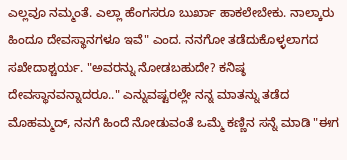ಎಲ್ಲವೂ ನಮ್ಮಂತೆ. ಎಲ್ಲಾ ಹೆಂಗಸರೂ ಬುರ್ಖಾ ಹಾಕಲೇಬೇಕು. ನಾಲ್ಕಾರು ಹಿಂದೂ ದೇವಸ್ಥಾನಗಳೂ ಇವೆ" ಎಂದ. ನನಗೋ ತಡೆದುಕೊಳ್ಳಲಾಗದ ಸಖೇದಾಶ್ಚರ್ಯ. "ಅವರನ್ನು ನೋಡಬಹುದೇ? ಕನಿಷ್ಠ ದೇವಸ್ಥಾನವನ್ನಾದರೂ.." ಎನ್ನುವಷ್ಟರಲ್ಲೇ ನನ್ನ ಮಾತನ್ನು ತಡೆದ ಮೊಹಮ್ಮದ್, ನನಗೆ ಹಿಂದೆ ನೋಡುವಂತೆ ಒಮ್ಮೆ ಕಣ್ಣಿನ ಸನ್ನೆ ಮಾಡಿ "ಈಗ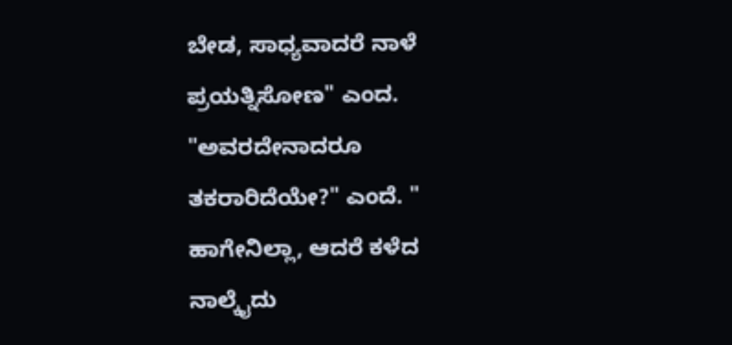ಬೇಡ, ಸಾಧ್ಯವಾದರೆ ನಾಳೆ ಪ್ರಯತ್ನಿಸೋಣ" ಎಂದ. "ಅವರದೇನಾದರೂ ತಕರಾರಿದೆಯೇ?" ಎಂದೆ. " ಹಾಗೇನಿಲ್ಲಾ, ಆದರೆ ಕಳೆದ ನಾಲ್ಕೈದು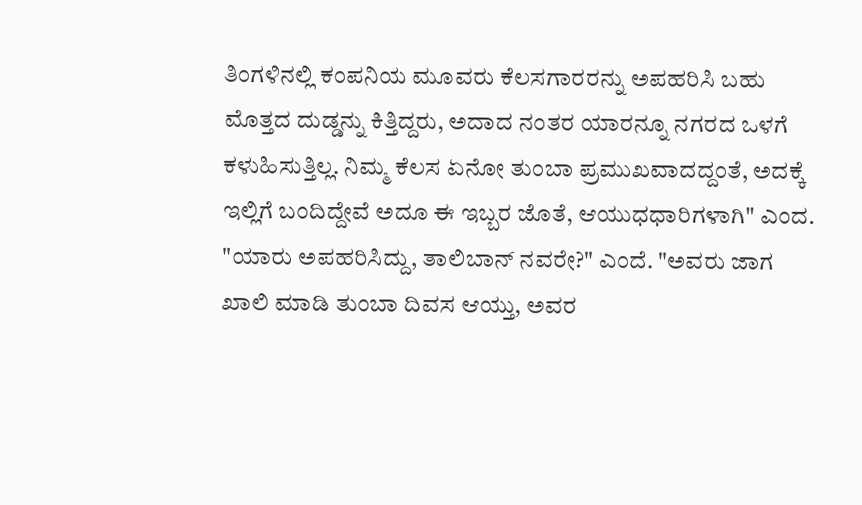ತಿಂಗಳಿನಲ್ಲಿ ಕಂಪನಿಯ ಮೂವರು ಕೆಲಸಗಾರರನ್ನು ಅಪಹರಿಸಿ ಬಹು ಮೊತ್ತದ ದುಡ್ಡನ್ನು ಕಿತ್ತಿದ್ದರು, ಅದಾದ ನಂತರ ಯಾರನ್ನೂ ನಗರದ ಒಳಗೆ ಕಳುಹಿಸುತ್ತಿಲ್ಲ. ನಿಮ್ಮ ಕೆಲಸ ಏನೋ ತುಂಬಾ ಪ್ರಮುಖವಾದದ್ದಂತೆ, ಅದಕ್ಕೆ ಇಲ್ಲಿಗೆ ಬಂದಿದ್ದೇವೆ ಅದೂ ಈ ಇಬ್ಬರ ಜೊತೆ, ಆಯುಧಧಾರಿಗಳಾಗಿ" ಎಂದ. "ಯಾರು ಅಪಹರಿಸಿದ್ದು, ತಾಲಿಬಾನ್ ನವರೇ?" ಎಂದೆ. "ಅವರು ಜಾಗ ಖಾಲಿ ಮಾಡಿ ತುಂಬಾ ದಿವಸ ಆಯ್ತು, ಅವರ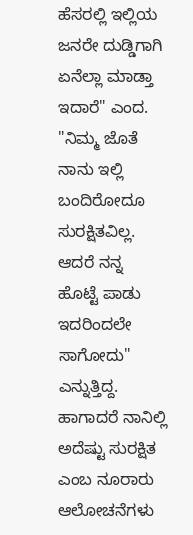ಹೆಸರಲ್ಲಿ ಇಲ್ಲಿಯ ಜನರೇ ದುಡ್ಡಿಗಾಗಿ ಏನೆಲ್ಲಾ ಮಾಡ್ತಾ ಇದಾರೆ" ಎಂದ. "ನಿಮ್ಮ ಜೊತೆ ನಾನು ಇಲ್ಲಿ ಬಂದಿರೋದೂ ಸುರಕ್ಷಿತವಿಲ್ಲ. ಆದರೆ ನನ್ನ ಹೊಟ್ಟೆ ಪಾಡು ಇದರಿಂದಲೇ ಸಾಗೋದು" ಎನ್ನುತ್ತಿದ್ದ. ಹಾಗಾದರೆ ನಾನಿಲ್ಲಿ ಅದೆಷ್ಟು ಸುರಕ್ಷಿತ ಎಂಬ ನೂರಾರು ಆಲೋಚನೆಗಳು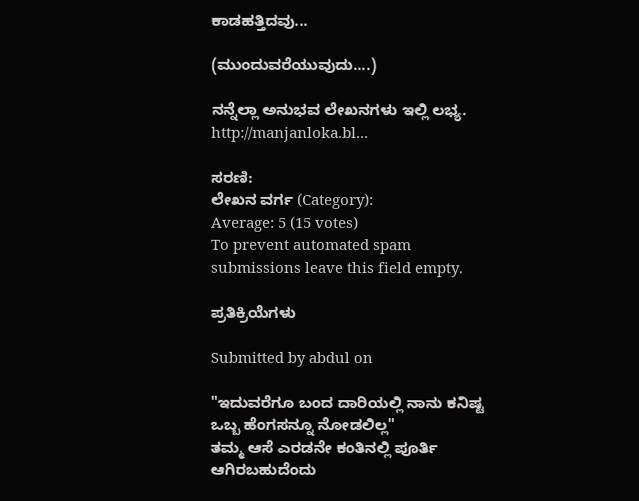ಕಾಡಹತ್ತಿದವು...

(ಮುಂದುವರೆಯುವುದು....)

ನನ್ನೆಲ್ಲಾ ಅನುಭವ ಲೇಖನಗಳು ಇಲ್ಲಿ ಲಭ್ಯ. http://manjanloka.bl...

ಸರಣಿ:
ಲೇಖನ ವರ್ಗ (Category):
Average: 5 (15 votes)
To prevent automated spam submissions leave this field empty.

ಪ್ರತಿಕ್ರಿಯೆಗಳು

Submitted by abdul on

"ಇದುವರೆಗೂ ಬಂದ ದಾರಿಯಲ್ಲಿ ನಾನು ಕನಿಷ್ಟ ಒಬ್ಬ ಹೆಂಗಸನ್ನೂ ನೋಡಲಿಲ್ಲ"
ತಮ್ಮ ಆಸೆ ಎರಡನೇ ಕಂತಿನಲ್ಲಿ ಪೂರ್ತಿ ಆಗಿರಬಹುದೆಂದು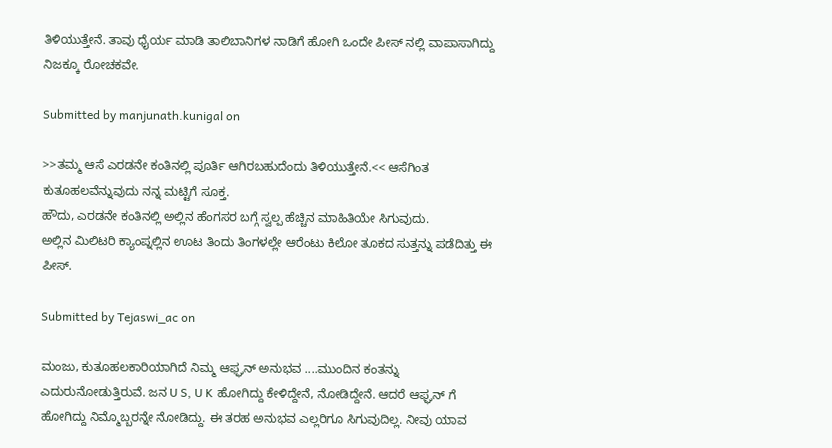ತಿಳಿಯುತ್ತೇನೆ. ತಾವು ಧೈರ್ಯ ಮಾಡಿ ತಾಲಿಬಾನಿಗಳ ನಾಡಿಗೆ ಹೋಗಿ ಒಂದೇ ಪೀಸ್ ನಲ್ಲಿ ವಾಪಾಸಾಗಿದ್ದು ನಿಜಕ್ಕೂ ರೋಚಕವೇ.

Submitted by manjunath.kunigal on

>>ತಮ್ಮ ಆಸೆ ಎರಡನೇ ಕಂತಿನಲ್ಲಿ ಪೂರ್ತಿ ಆಗಿರಬಹುದೆಂದು ತಿಳಿಯುತ್ತೇನೆ.<< ಆಸೆಗಿಂತ ಕುತೂಹಲವೆನ್ನುವುದು ನನ್ನ ಮಟ್ಟಿಗೆ ಸೂಕ್ತ.
ಹೌದು, ಎರಡನೇ ಕಂತಿನಲ್ಲಿ ಅಲ್ಲಿನ ಹೆಂಗಸರ ಬಗ್ಗೆ ಸ್ವಲ್ಪ ಹೆಚ್ಚಿನ ಮಾಹಿತಿಯೇ ಸಿಗುವುದು.
ಅಲ್ಲಿನ ಮಿಲಿಟರಿ ಕ್ಯಾಂಪ್ನಲ್ಲಿನ ಊಟ ತಿಂದು ತಿಂಗಳಲ್ಲೇ ಆರೆಂಟು ಕಿಲೋ ತೂಕದ ಸುತ್ತನ್ನು ಪಡೆದಿತ್ತು ಈ ಪೀಸ್.

Submitted by Tejaswi_ac on

ಮಂಜು, ಕುತೂಹಲಕಾರಿಯಾಗಿದೆ ನಿಮ್ಮ ಆಫ್ಘನ್ ಅನುಭವ ....ಮುಂದಿನ ಕಂತನ್ನು ಎದುರುನೋಡುತ್ತಿರುವೆ. ಜನ U S, U K ಹೋಗಿದ್ದು ಕೇಳಿದ್ದೇನೆ, ನೋಡಿದ್ದೇನೆ. ಆದರೆ ಆಫ್ಘನ್ ಗೆ ಹೋಗಿದ್ದು ನಿಮ್ಮೊಬ್ಬರನ್ನೇ ನೋಡಿದ್ದು. ಈ ತರಹ ಅನುಭವ ಎಲ್ಲರಿಗೂ ಸಿಗುವುದಿಲ್ಲ. ನೀವು ಯಾವ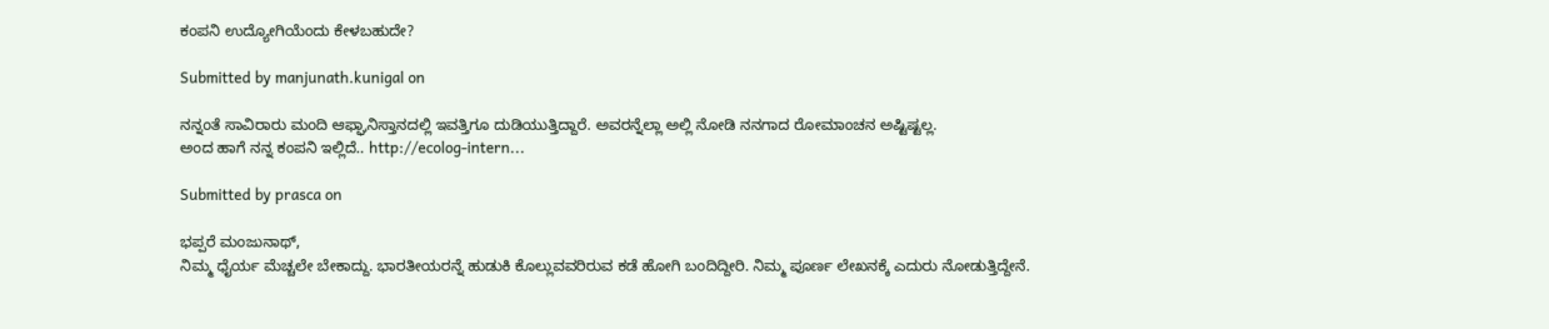ಕಂಪನಿ ಉದ್ಯೋಗಿಯೆಂದು ಕೇಳಬಹುದೇ?

Submitted by manjunath.kunigal on

ನನ್ನಂತೆ ಸಾವಿರಾರು ಮಂದಿ ಆಫ್ಘಾನಿಸ್ತಾನದಲ್ಲಿ ಇವತ್ತಿಗೂ ದುಡಿಯುತ್ತಿದ್ದಾರೆ. ಅವರನ್ನೆಲ್ಲಾ ಅಲ್ಲಿ ನೋಡಿ ನನಗಾದ ರೋಮಾಂಚನ ಅಷ್ಟಿಷ್ಟಲ್ಲ.
ಅಂದ ಹಾಗೆ ನನ್ನ ಕಂಪನಿ ಇಲ್ಲಿದೆ.. http://ecolog-intern...

Submitted by prasca on

ಭಪ್ಪರೆ ಮಂಜುನಾಥ್,
ನಿಮ್ಮ ಧೈರ್ಯ ಮೆಚ್ಚಲೇ ಬೇಕಾದ್ದು. ಭಾರತೀಯರನ್ನೆ ಹುಡುಕಿ ಕೊಲ್ಲುವವರಿರುವ ಕಡೆ ಹೋಗಿ ಬಂದಿದ್ದೀರಿ. ನಿಮ್ಮ ಪೂರ್ಣ ಲೇಖನಕ್ಕೆ ಎದುರು ನೋಡುತ್ತಿದ್ದೇನೆ.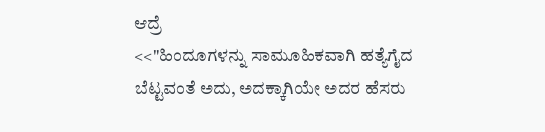ಆದ್ರೆ
<<"ಹಿಂದೂಗಳನ್ನು ಸಾಮೂಹಿಕವಾಗಿ ಹತ್ಯೆಗೈದ ಬೆಟ್ಟವಂತೆ ಅದು, ಅದಕ್ಕಾಗಿಯೇ ಅದರ ಹೆಸರು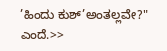’ಹಿಂದು ಕುಶ್’ಅಂತಲ್ಲವೇ?" ಎಂದೆ.>>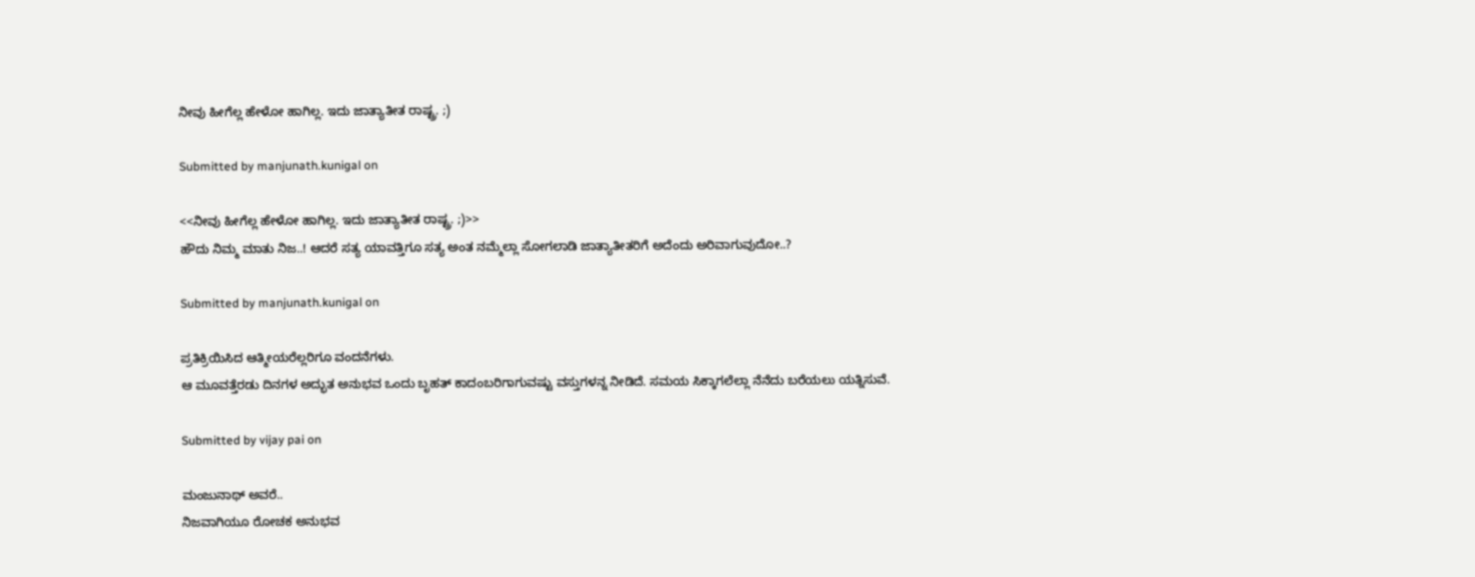ನೀವು ಹೀಗೆಲ್ಲ ಹೇಳೋ ಹಾಗಿಲ್ಲ. ಇದು ಜಾತ್ಯಾತೀತ ರಾಷ್ಟ್ರ. ;)

Submitted by manjunath.kunigal on

<<ನೀವು ಹೀಗೆಲ್ಲ ಹೇಳೋ ಹಾಗಿಲ್ಲ. ಇದು ಜಾತ್ಯಾತೀತ ರಾಷ್ಟ್ರ. ;)>>
ಹೌದು ನಿಮ್ಮ ಮಾತು ನಿಜ..! ಆದರೆ ಸತ್ಯ ಯಾವತ್ತಿಗೂ ಸತ್ಯ ಅಂತ ನಮ್ಮೆಲ್ಲಾ ಸೋಗಲಾಡಿ ಜಾತ್ಯಾತೀತರಿಗೆ ಅದೆಂದು ಅರಿವಾಗುವುದೋ..?

Submitted by manjunath.kunigal on

ಪ್ರತಿಕ್ರಿಯಿಸಿದ ಆತ್ಮೀಯರೆಲ್ಲರಿಗೂ ವಂದನೆಗಳು.
ಆ ಮೂವತ್ತೆರಡು ದಿನಗಳ ಅದ್ಭುತ ಅನುಭವ ಒಂದು ಬೃಹತ್ ಕಾದಂಬರಿಗಾಗುವಷ್ಟು ವಸ್ತುಗಳನ್ನ ನೀಡಿದೆ. ಸಮಯ ಸಿಕ್ಕಾಗಲೆಲ್ಲಾ ನೆನೆದು ಬರೆಯಲು ಯತ್ನಿಸುವೆ.

Submitted by vijay pai on

ಮಂಜುನಾಥ್ ಅವರೆ..
ನಿಜವಾಗಿಯೂ ರೋಚಕ ಅನುಭವ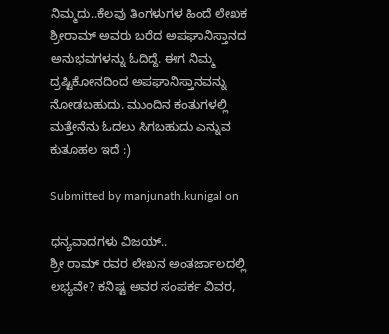ನಿಮ್ಮದು..ಕೆಲವು ತಿಂಗಳುಗಳ ಹಿಂದೆ ಲೇಖಕ ಶ್ರೀರಾಮ್ ಅವರು ಬರೆದ ಅಪಘಾನಿಸ್ತಾನದ ಅನುಭವಗಳನ್ನು ಓದಿದ್ದೆ. ಈಗ ನಿಮ್ಮ ದ್ರಷ್ಟಿಕೋನದಿಂದ ಅಪಘಾನಿಸ್ತಾನವನ್ನು ನೋಡಬಹುದು. ಮುಂದಿನ ಕಂತುಗಳಲ್ಲಿ ಮತ್ತೇನೆನು ಓದಲು ಸಿಗಬಹುದು ಎನ್ನುವ ಕುತೂಹಲ ಇದೆ :)

Submitted by manjunath.kunigal on

ಧನ್ಯವಾದಗಳು ವಿಜಯ್..
ಶ್ರೀ ರಾಮ್ ರವರ ಲೇಖನ ಅಂತರ್ಜಾಲದಲ್ಲಿ ಲಭ್ಯವೇ? ಕನಿಷ್ಟ ಅವರ ಸಂಪರ್ಕ ವಿವರ,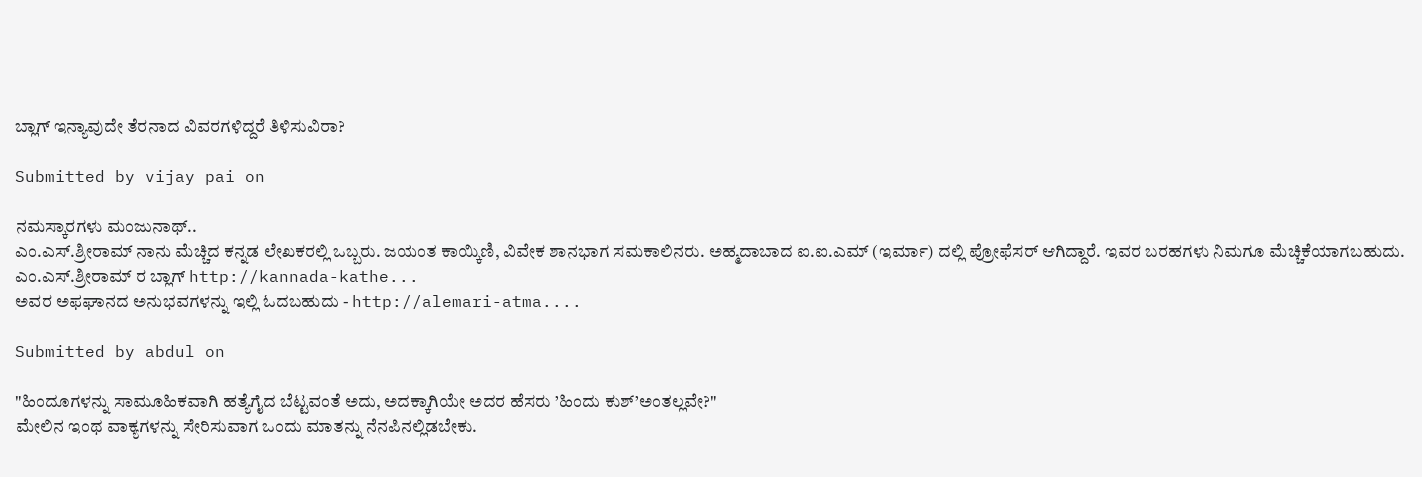ಬ್ಲಾಗ್ ಇನ್ಯಾವುದೇ ತೆರನಾದ ವಿವರಗಳಿದ್ದರೆ ತಿಳಿಸುವಿರಾ?

Submitted by vijay pai on

ನಮಸ್ಕಾರಗಳು ಮಂಜುನಾಥ್..
ಎಂ.ಎಸ್.ಶ್ರೀರಾಮ್ ನಾನು ಮೆಚ್ಚಿದ ಕನ್ನಡ ಲೇಖಕರಲ್ಲಿ ಒಬ್ಬರು. ಜಯಂತ ಕಾಯ್ಕಿಣಿ, ವಿವೇಕ ಶಾನಭಾಗ ಸಮಕಾಲಿನರು. ಅಹ್ಮದಾಬಾದ ಐ.ಐ.ಎಮ್ (ಇರ್ಮಾ) ದಲ್ಲಿ ಪ್ರೋಫೆಸರ್ ಆಗಿದ್ದಾರೆ. ಇವರ ಬರಹಗಳು ನಿಮಗೂ ಮೆಚ್ಚಿಕೆಯಾಗಬಹುದು.
ಎಂ.ಎಸ್.ಶ್ರೀರಾಮ್ ರ ಬ್ಲಾಗ್ http://kannada-kathe...
ಅವರ ಅಫಘಾನದ ಅನುಭವಗಳನ್ನು ಇಲ್ಲಿ ಓದಬಹುದು - http://alemari-atma....

Submitted by abdul on

"ಹಿಂದೂಗಳನ್ನು ಸಾಮೂಹಿಕವಾಗಿ ಹತ್ಯೆಗೈದ ಬೆಟ್ಟವಂತೆ ಅದು, ಅದಕ್ಕಾಗಿಯೇ ಅದರ ಹೆಸರು ’ಹಿಂದು ಕುಶ್’ಅಂತಲ್ಲವೇ?"
ಮೇಲಿನ ಇಂಥ ವಾಕ್ಯಗಳನ್ನು ಸೇರಿಸುವಾಗ ಒಂದು ಮಾತನ್ನು ನೆನಪಿನಲ್ಲಿಡಬೇಕು.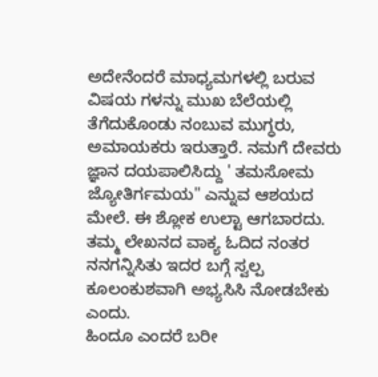ಅದೇನೆಂದರೆ ಮಾಧ್ಯಮಗಳಲ್ಲಿ ಬರುವ ವಿಷಯ ಗಳನ್ನು ಮುಖ ಬೆಲೆಯಲ್ಲಿ ತೆಗೆದುಕೊಂಡು ನಂಬುವ ಮುಗ್ಧರು, ಅಮಾಯಕರು ಇರುತ್ತಾರೆ. ನಮಗೆ ದೇವರು ಜ್ಞಾನ ದಯಪಾಲಿಸಿದ್ದು ' ತಮಸೋಮ ಜ್ಯೋತಿರ್ಗಮಯ" ಎನ್ನುವ ಆಶಯದ ಮೇಲೆ. ಈ ಶ್ಲೋಕ ಉಲ್ಟಾ ಆಗಬಾರದು. ತಮ್ಮ ಲೇಖನದ ವಾಕ್ಯ ಓದಿದ ನಂತರ ನನಗನ್ನಿಸಿತು ಇದರ ಬಗ್ಗೆ ಸ್ವಲ್ಪ ಕೂಲಂಕುಶವಾಗಿ ಅಭ್ಯಸಿಸಿ ನೋಡಬೇಕು ಎಂದು.
ಹಿಂದೂ ಎಂದರೆ ಬರೀ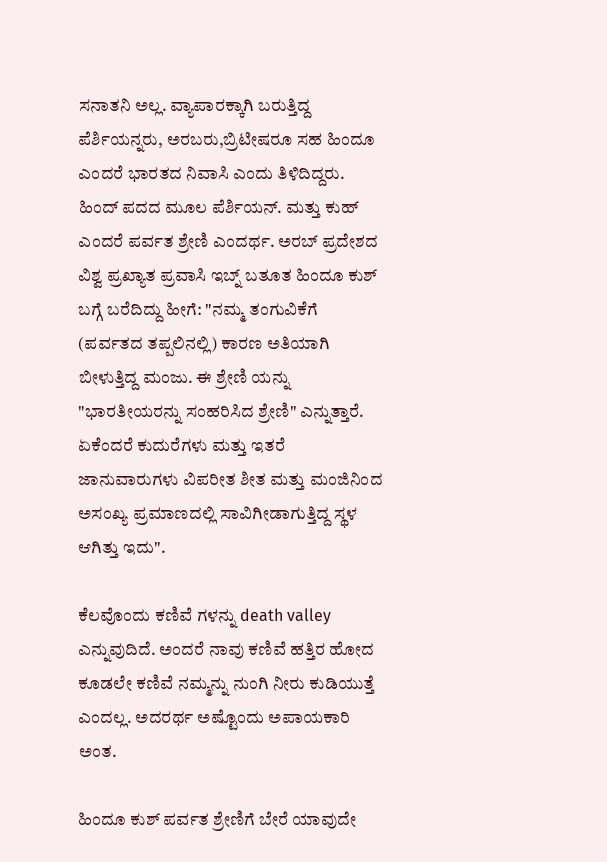ಸನಾತನಿ ಅಲ್ಲ. ವ್ಯಾಪಾರಕ್ಕಾಗಿ ಬರುತ್ತಿದ್ದ ಪೆರ್ಶಿಯನ್ನರು, ಅರಬರು,ಬ್ರಿಟೀಷರೂ ಸಹ ಹಿಂದೂ ಎಂದರೆ ಭಾರತದ ನಿವಾಸಿ ಎಂದು ತಿಳಿದಿದ್ದರು. ಹಿಂದ್ ಪದದ ಮೂಲ ಪೆರ್ಶಿಯನ್. ಮತ್ತು ಕುಹ್ ಎಂದರೆ ಪರ್ವತ ಶ್ರೇಣಿ ಎಂದರ್ಥ. ಅರಬ್ ಪ್ರದೇಶದ ವಿಶ್ವ ಪ್ರಖ್ಯಾತ ಪ್ರವಾಸಿ ಇಬ್ನ್ ಬತೂತ ಹಿಂದೂ ಕುಶ್ ಬಗ್ಗೆ ಬರೆದಿದ್ದು ಹೀಗೆ: "ನಮ್ಮ ತಂಗುವಿಕೆಗೆ (ಪರ್ವತದ ತಪ್ಪಲಿನಲ್ಲಿ) ಕಾರಣ ಅತಿಯಾಗಿ ಬೀಳುತ್ತಿದ್ದ ಮಂಜು. ಈ ಶ್ರೇಣಿ ಯನ್ನು "ಭಾರತೀಯರನ್ನು ಸಂಹರಿಸಿದ ಶ್ರೇಣಿ" ಎನ್ನುತ್ತಾರೆ. ಏಕೆಂದರೆ ಕುದುರೆಗಳು ಮತ್ತು ಇತರೆ ಜಾನುವಾರುಗಳು ವಿಪರೀತ ಶೀತ ಮತ್ತು ಮಂಜಿನಿಂದ ಅಸಂಖ್ಯ ಪ್ರಮಾಣದಲ್ಲಿ ಸಾವಿಗೀಡಾಗುತ್ತಿದ್ದ ಸ್ಥಳ ಆಗಿತ್ತು ಇದು".

ಕೆಲವೊಂದು ಕಣಿವೆ ಗಳನ್ನು death valley ಎನ್ನುವುದಿದೆ. ಅಂದರೆ ನಾವು ಕಣಿವೆ ಹತ್ತಿರ ಹೋದ ಕೂಡಲೇ ಕಣಿವೆ ನಮ್ಮನ್ನು ನುಂಗಿ ನೀರು ಕುಡಿಯುತ್ತೆ ಎಂದಲ್ಲ. ಅದರರ್ಥ ಅಷ್ಟೊಂದು ಅಪಾಯಕಾರಿ ಅಂತ.

ಹಿಂದೂ ಕುಶ್ ಪರ್ವತ ಶ್ರೇಣಿಗೆ ಬೇರೆ ಯಾವುದೇ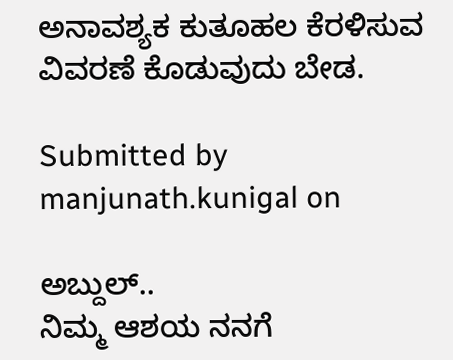ಅನಾವಶ್ಯಕ ಕುತೂಹಲ ಕೆರಳಿಸುವ ವಿವರಣೆ ಕೊಡುವುದು ಬೇಡ.

Submitted by manjunath.kunigal on

ಅಬ್ದುಲ್..
ನಿಮ್ಮ ಆಶಯ ನನಗೆ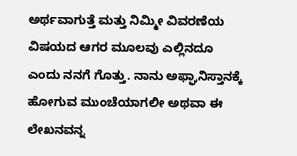ಅರ್ಥವಾಗುತ್ತೆ ಮತ್ತು ನಿಮ್ಮೀ ವಿವರಣೆಯ ವಿಷಯದ ಆಗರ ಮೂಲವು ಎಲ್ಲಿನದೂ ಎಂದು ನನಗೆ ಗೊತ್ತು. ನಾನು ಅಫ್ಘಾನಿಸ್ತಾನಕ್ಕೆ ಹೋಗುವ ಮುಂಚೆಯಾಗಲೀ ಅಥವಾ ಈ ಲೇಖನವನ್ನ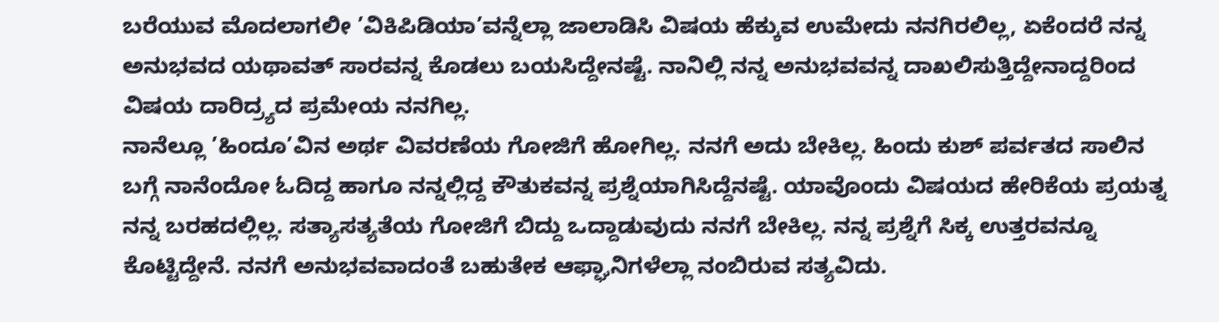ಬರೆಯುವ ಮೊದಲಾಗಲೀ ’ವಿಕಿಪಿಡಿಯಾ’ವನ್ನೆಲ್ಲಾ ಜಾಲಾಡಿಸಿ ವಿಷಯ ಹೆಕ್ಕುವ ಉಮೇದು ನನಗಿರಲಿಲ್ಲ, ಏಕೆಂದರೆ ನನ್ನ ಅನುಭವದ ಯಥಾವತ್ ಸಾರವನ್ನ ಕೊಡಲು ಬಯಸಿದ್ದೇನಷ್ಟೆ. ನಾನಿಲ್ಲಿ ನನ್ನ ಅನುಭವವನ್ನ ದಾಖಲಿಸುತ್ತಿದ್ದೇನಾದ್ದರಿಂದ ವಿಷಯ ದಾರಿದ್ರ್ಯದ ಪ್ರಮೇಯ ನನಗಿಲ್ಲ.
ನಾನೆಲ್ಲೂ ’ಹಿಂದೂ’ವಿನ ಅರ್ಥ ವಿವರಣೆಯ ಗೋಜಿಗೆ ಹೋಗಿಲ್ಲ. ನನಗೆ ಅದು ಬೇಕಿಲ್ಲ. ಹಿಂದು ಕುಶ್ ಪರ್ವತದ ಸಾಲಿನ ಬಗ್ಗೆ ನಾನೆಂದೋ ಓದಿದ್ದ ಹಾಗೂ ನನ್ನಲ್ಲಿದ್ದ ಕೌತುಕವನ್ನ ಪ್ರಶ್ನೆಯಾಗಿಸಿದ್ದೆನಷ್ಟೆ. ಯಾವೊಂದು ವಿಷಯದ ಹೇರಿಕೆಯ ಪ್ರಯತ್ನ ನನ್ನ ಬರಹದಲ್ಲಿಲ್ಲ. ಸತ್ಯಾಸತ್ಯತೆಯ ಗೋಜಿಗೆ ಬಿದ್ದು ಒದ್ದಾಡುವುದು ನನಗೆ ಬೇಕಿಲ್ಲ. ನನ್ನ ಪ್ರಶ್ನೆಗೆ ಸಿಕ್ಕ ಉತ್ತರವನ್ನೂ ಕೊಟ್ಟಿದ್ದೇನೆ. ನನಗೆ ಅನುಭವವಾದಂತೆ ಬಹುತೇಕ ಆಫ್ಘಾನಿಗಳೆಲ್ಲಾ ನಂಬಿರುವ ಸತ್ಯವಿದು.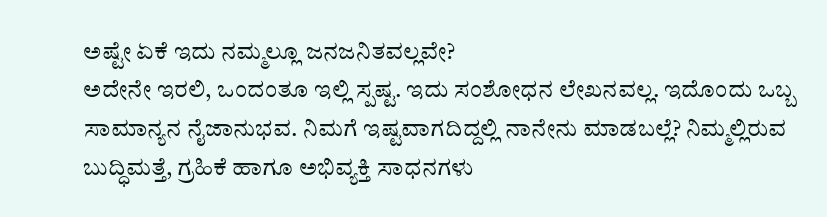ಅಷ್ಟೇ ಏಕೆ ಇದು ನಮ್ಮಲ್ಲೂ ಜನಜನಿತವಲ್ಲವೇ?
ಅದೇನೇ ಇರಲಿ, ಒಂದಂತೂ ಇಲ್ಲಿ ಸ್ಪಷ್ಟ. ಇದು ಸಂಶೋಧನ ಲೇಖನವಲ್ಲ. ಇದೊಂದು ಒಬ್ಬ ಸಾಮಾನ್ಯನ ನೈಜಾನುಭವ. ನಿಮಗೆ ಇಷ್ಟವಾಗದಿದ್ದಲ್ಲಿ ನಾನೇನು ಮಾಡಬಲ್ಲೆ? ನಿಮ್ಮಲ್ಲಿರುವ ಬುದ್ಧಿಮತ್ತೆ, ಗ್ರಹಿಕೆ ಹಾಗೂ ಅಭಿವ್ಯಕ್ತಿ ಸಾಧನಗಳು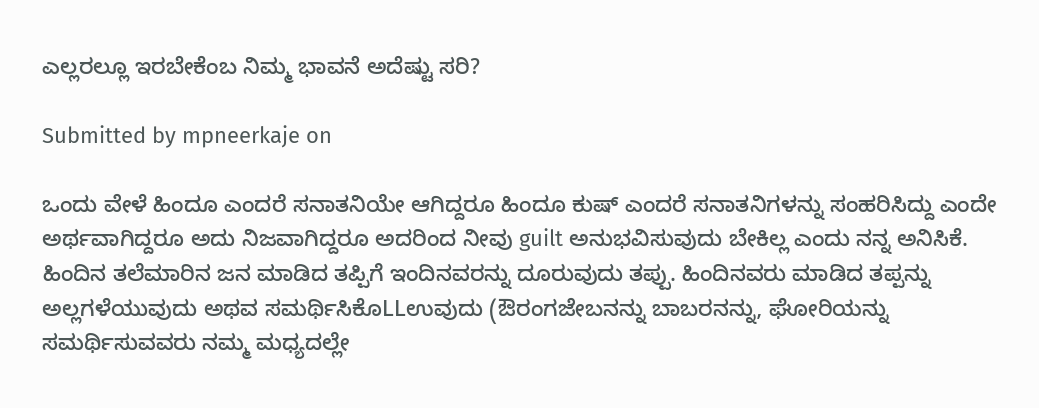ಎಲ್ಲರಲ್ಲೂ ಇರಬೇಕೆಂಬ ನಿಮ್ಮ ಭಾವನೆ ಅದೆಷ್ಟು ಸರಿ?

Submitted by mpneerkaje on

ಒಂದು ವೇಳೆ ಹಿಂದೂ ಎಂದರೆ ಸನಾತನಿಯೇ ಆಗಿದ್ದರೂ ಹಿಂದೂ ಕುಷ್ ಎಂದರೆ ಸನಾತನಿಗಳನ್ನು ಸಂಹರಿಸಿದ್ದು ಎಂದೇ ಅರ್ಥವಾಗಿದ್ದರೂ ಅದು ನಿಜವಾಗಿದ್ದರೂ ಅದರಿಂದ ನೀವು guilt ಅನುಭವಿಸುವುದು ಬೇಕಿಲ್ಲ ಎಂದು ನನ್ನ ಅನಿಸಿಕೆ. ಹಿಂದಿನ ತಲೆಮಾರಿನ ಜನ ಮಾಡಿದ ತಪ್ಪಿಗೆ ಇಂದಿನವರನ್ನು ದೂರುವುದು ತಪ್ಪು. ಹಿಂದಿನವರು ಮಾಡಿದ ತಪ್ಪನ್ನು ಅಲ್ಲಗಳೆಯುವುದು ಅಥವ ಸಮರ್ಥಿಸಿಕೊLLಉವುದು (ಔರಂಗಜೇಬನನ್ನು ಬಾಬರನನ್ನು, ಘೋರಿಯನ್ನು ಸಮರ್ಥಿಸುವವರು ನಮ್ಮ ಮಧ್ಯದಲ್ಲೇ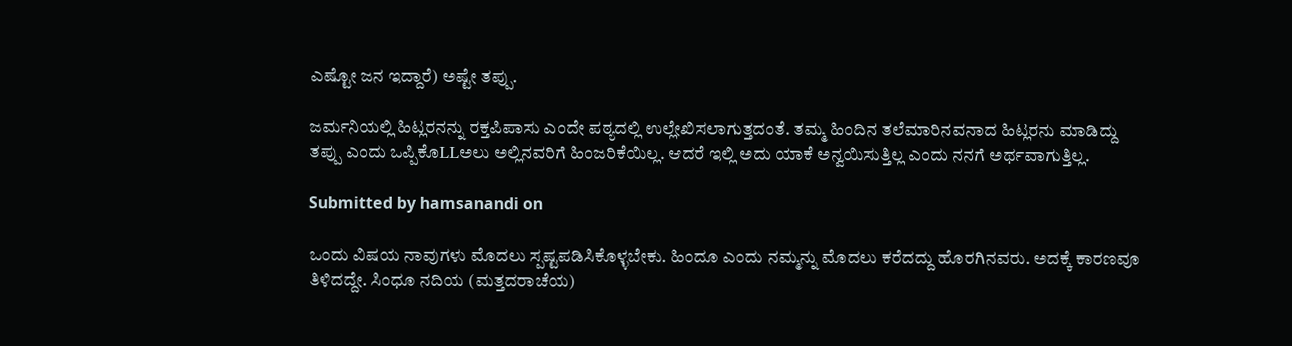ಎಷ್ಟೋ ಜನ ಇದ್ದಾರೆ) ಅಷ್ಟೇ ತಪ್ಪು.

ಜರ್ಮನಿಯಲ್ಲಿ ಹಿಟ್ಲರನನ್ನು ರಕ್ತಪಿಪಾಸು ಎಂದೇ ಪಠ್ಯದಲ್ಲಿ ಉಲ್ಲೇಖಿಸಲಾಗುತ್ತದಂತೆ. ತಮ್ಮ ಹಿಂದಿನ ತಲೆಮಾರಿನವನಾದ ಹಿಟ್ಲರನು ಮಾಡಿದ್ದು ತಪ್ಪು ಎಂದು ಒಪ್ಪಿಕೊLLಅಲು ಅಲ್ಲಿನವರಿಗೆ ಹಿಂಜರಿಕೆಯಿಲ್ಲ. ಆದರೆ ಇಲ್ಲಿ ಅದು ಯಾಕೆ ಅನ್ವಯಿಸುತ್ತಿಲ್ಲ ಎಂದು ನನಗೆ ಅರ್ಥವಾಗುತ್ತಿಲ್ಲ.

Submitted by hamsanandi on

ಒಂದು ವಿಷಯ ನಾವುಗಳು ಮೊದಲು ಸ್ಪಷ್ಟಪಡಿಸಿಕೊಳ್ಳಬೇಕು. ಹಿಂದೂ ಎಂದು ನಮ್ಮನ್ನು ಮೊದಲು ಕರೆದದ್ದು ಹೊರಗಿನವರು. ಅದಕ್ಕೆ ಕಾರಣವೂ ತಿಳಿದದ್ದೇ. ಸಿಂಧೂ ನದಿಯ (ಮತ್ತದರಾಚೆಯ)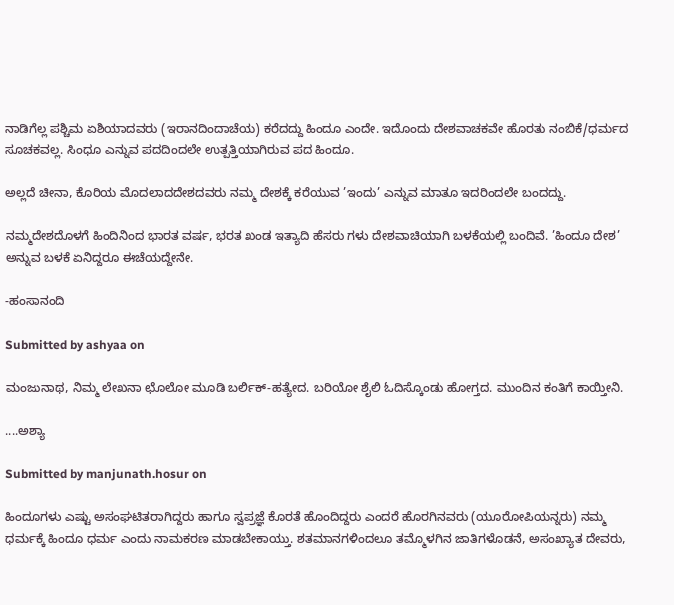ನಾಡಿಗೆಲ್ಲ ಪಶ್ಚಿಮ ಏಶಿಯಾದವರು (ಇರಾನದಿಂದಾಚೆಯ) ಕರೆದದ್ದು ಹಿಂದೂ ಎಂದೇ. ಇದೊಂದು ದೇಶವಾಚಕವೇ ಹೊರತು ನಂಬಿಕೆ/ಧರ್ಮದ ಸೂಚಕವಲ್ಲ. ಸಿಂಧೂ ಎನ್ನುವ ಪದದಿಂದಲೇ ಉತ್ಪತ್ತಿಯಾಗಿರುವ ಪದ ಹಿಂದೂ.

ಅಲ್ಲದೆ ಚೀನಾ, ಕೊರಿಯ ಮೊದಲಾದದೇಶದವರು ನಮ್ಮ ದೇಶಕ್ಕೆ ಕರೆಯುವ ’ಇಂದು’ ಎನ್ನುವ ಮಾತೂ ಇದರಿಂದಲೇ ಬಂದದ್ದು.

ನಮ್ಮದೇಶದೊಳಗೆ ಹಿಂದಿನಿಂದ ಭಾರತ ವರ್ಷ, ಭರತ ಖಂಡ ಇತ್ಯಾದಿ ಹೆಸರು ಗಳು ದೇಶವಾಚಿಯಾಗಿ ಬಳಕೆಯಲ್ಲಿ ಬಂದಿವೆ. ’ಹಿಂದೂ ದೇಶ’ ಅನ್ನುವ ಬಳಕೆ ಏನಿದ್ದರೂ ಈಚೆಯದ್ದೇನೇ.

-ಹಂಸಾನಂದಿ

Submitted by ashyaa on

ಮಂಜುನಾಥ, ನಿಮ್ಮ ಲೇಖನಾ ಛೊಲೋ ಮೂಡಿ ಬರ್ಲಿಕ್-ಹತ್ಯೇದ. ಬರಿಯೋ ಶೈಲಿ ಓದಿಸ್ಕೊಂಡು ಹೋಗ್ತದ. ಮುಂದಿನ ಕಂತಿಗೆ ಕಾಯ್ತೀನಿ.

....ಅಶ್ಯಾ

Submitted by manjunath.hosur on

ಹಿಂದೂಗಳು ಎಷ್ಟು ಅಸಂಘಟಿತರಾಗಿದ್ದರು ಹಾಗೂ ಸ್ವಪ್ರಜ್ಞೆ ಕೊರತೆ ಹೊಂದಿದ್ದರು ಎಂದರೆ ಹೊರಗಿನವರು (ಯೂರೋಪಿಯನ್ನರು) ನಮ್ಮ ಧರ್ಮಕ್ಕೆ ಹಿಂದೂ ಧರ್ಮ ಎಂದು ನಾಮಕರಣ ಮಾಡಬೇಕಾಯ್ತು. ಶತಮಾನಗಳಿಂದಲೂ ತಮ್ಮೊಳಗಿನ ಜಾತಿಗಳೊಡನೆ, ಅಸಂಖ್ಯಾತ ದೇವರು,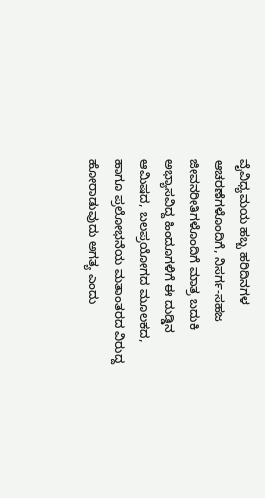ವೈವಿಧ್ಯಮಯ ಹಬ್ಬ ಹರಿದಿನಗಳ ಆಚರಣೆಗಳೊಂದಿಗೆ, ನಿಸರ್ಗ-ಸಹಜ ಜೀವನರೀತಿಗಳೊಂದಿಗೆ ಮಾತ್ರ ಬದುಕಿ ಅಭ್ಯಾಸವಿದ್ದ ಹಿಂದೂಗಳಿಗೆ ಈ ದುಡ್ಡಿನ ಆಮಿಷದ, ಬಲಪ್ರಯೋಗದ ಮೂಲಕದ, ಹಾಗೂ ಪ್ರಲೋಭನೆಯ ಮತಾಂತರದ ವಿರುದ್ದ ಹೋರಾಡುವುದು ಅಗತ್ಯ ಎಂದು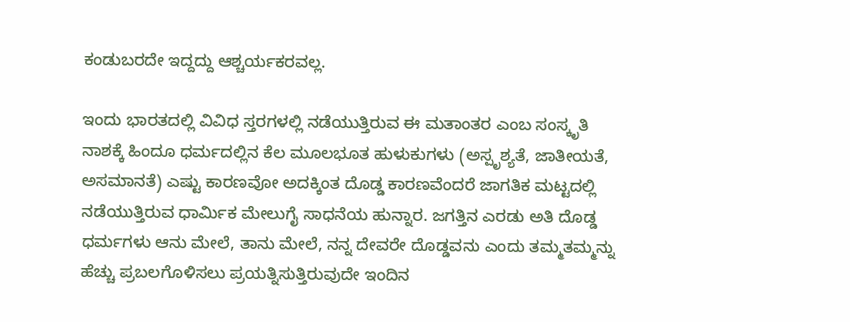ಕಂಡುಬರದೇ ಇದ್ದದ್ದು ಆಶ್ಚರ್ಯಕರವಲ್ಲ.

ಇಂದು ಭಾರತದಲ್ಲಿ ವಿವಿಧ ಸ್ತರಗಳಲ್ಲಿ ನಡೆಯುತ್ತಿರುವ ಈ ಮತಾಂತರ ಎಂಬ ಸಂಸ್ಕೃತಿ ನಾಶಕ್ಕೆ ಹಿಂದೂ ಧರ್ಮದಲ್ಲಿನ ಕೆಲ ಮೂಲಭೂತ ಹುಳುಕುಗಳು (ಅಸ್ಪೃಶ್ಯತೆ, ಜಾತೀಯತೆ, ಅಸಮಾನತೆ) ಎಷ್ಟು ಕಾರಣವೋ ಅದಕ್ಕಿಂತ ದೊಡ್ಡ ಕಾರಣವೆಂದರೆ ಜಾಗತಿಕ ಮಟ್ಟದಲ್ಲಿ ನಡೆಯುತ್ತಿರುವ ಧಾರ್ಮಿಕ ಮೇಲುಗೈ ಸಾಧನೆಯ ಹುನ್ನಾರ. ಜಗತ್ತಿನ ಎರಡು ಅತಿ ದೊಡ್ಡ ಧರ್ಮಗಳು ಆನು ಮೇಲೆ, ತಾನು ಮೇಲೆ, ನನ್ನ ದೇವರೇ ದೊಡ್ಡವನು ಎಂದು ತಮ್ಮತಮ್ಮನ್ನು ಹೆಚ್ಚು ಪ್ರಬಲಗೊಳಿಸಲು ಪ್ರಯತ್ನಿಸುತ್ತಿರುವುದೇ ಇಂದಿನ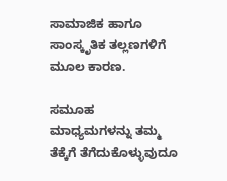ಸಾಮಾಜಿಕ ಹಾಗೂ ಸಾಂಸ್ಕೃತಿಕ ತಲ್ಲಣಗಳಿಗೆ ಮೂಲ ಕಾರಣ.

ಸಮೂಹ ಮಾಧ್ಯಮಗಳನ್ನು ತಮ್ಮ ತೆಕ್ಕೆಗೆ ತೆಗೆದುಕೊಳ್ಳುವುದೂ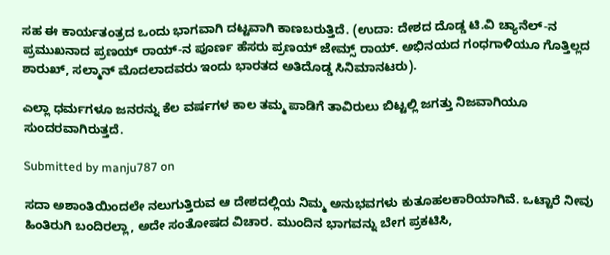ಸಹ ಈ ಕಾರ್ಯತಂತ್ರದ ಒಂದು ಭಾಗವಾಗಿ ದಟ್ಟವಾಗಿ ಕಾಣಬರುತ್ತಿದೆ. (ಉದಾ: ದೇಶದ ದೊಡ್ಡ ಟಿ.ವಿ ಚ್ಯಾನೆಲ್-ನ ಪ್ರಮುಖನಾದ ಪ್ರಣಯ್ ರಾಯ್-ನ ಪೂರ್ಣ ಹೆಸರು ಪ್ರಣಯ್ ಜೇಮ್ಸ್ ರಾಯ್. ಅಭಿನಯದ ಗಂಧಗಾಳಿಯೂ ಗೊತ್ತಿಲ್ಲದ ಶಾರುಖ್, ಸಲ್ಮಾನ್ ಮೊದಲಾದವರು ಇಂದು ಭಾರತದ ಅತಿದೊಡ್ಡ ಸಿನಿಮಾನಟರು).

ಎಲ್ಲಾ ಧರ್ಮಗಳೂ ಜನರನ್ನು ಕೆಲ ವರ್ಷಗಳ ಕಾಲ ತಮ್ಮ ಪಾಡಿಗೆ ತಾವಿರುಲು ಬಿಟ್ಟಲ್ಲಿ ಜಗತ್ತು ನಿಜವಾಗಿಯೂ ಸುಂದರವಾಗಿರುತ್ತದೆ.

Submitted by manju787 on

ಸದಾ ಅಶಾಂತಿಯಿಂದಲೇ ನಲುಗುತ್ತಿರುವ ಆ ದೇಶದಲ್ಲಿಯ ನಿಮ್ಮ ಅನುಭವಗಳು ಕುತೂಹಲಕಾರಿಯಾಗಿವೆ. ಒಟ್ಟಾರೆ ನೀವು ಹಿಂತಿರುಗಿ ಬಂದಿರಲ್ಲಾ, ಅದೇ ಸಂತೋಷದ ವಿಚಾರ. ಮುಂದಿನ ಭಾಗವನ್ನು ಬೇಗ ಪ್ರಕಟಿಸಿ,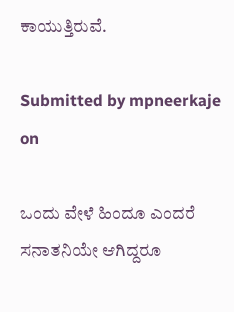ಕಾಯುತ್ತಿರುವೆ.

Submitted by mpneerkaje on

ಒಂದು ವೇಳೆ ಹಿಂದೂ ಎಂದರೆ ಸನಾತನಿಯೇ ಆಗಿದ್ದರೂ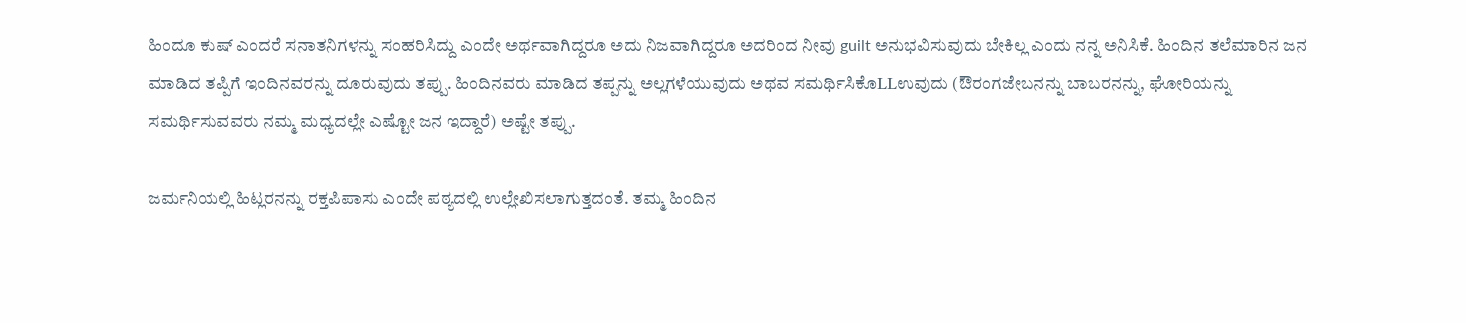ಹಿಂದೂ ಕುಷ್ ಎಂದರೆ ಸನಾತನಿಗಳನ್ನು ಸಂಹರಿಸಿದ್ದು ಎಂದೇ ಅರ್ಥವಾಗಿದ್ದರೂ ಅದು ನಿಜವಾಗಿದ್ದರೂ ಅದರಿಂದ ನೀವು guilt ಅನುಭವಿಸುವುದು ಬೇಕಿಲ್ಲ ಎಂದು ನನ್ನ ಅನಿಸಿಕೆ. ಹಿಂದಿನ ತಲೆಮಾರಿನ ಜನ ಮಾಡಿದ ತಪ್ಪಿಗೆ ಇಂದಿನವರನ್ನು ದೂರುವುದು ತಪ್ಪು. ಹಿಂದಿನವರು ಮಾಡಿದ ತಪ್ಪನ್ನು ಅಲ್ಲಗಳೆಯುವುದು ಅಥವ ಸಮರ್ಥಿಸಿಕೊLLಉವುದು (ಔರಂಗಜೇಬನನ್ನು ಬಾಬರನನ್ನು, ಘೋರಿಯನ್ನು ಸಮರ್ಥಿಸುವವರು ನಮ್ಮ ಮಧ್ಯದಲ್ಲೇ ಎಷ್ಟೋ ಜನ ಇದ್ದಾರೆ) ಅಷ್ಟೇ ತಪ್ಪು.

ಜರ್ಮನಿಯಲ್ಲಿ ಹಿಟ್ಲರನನ್ನು ರಕ್ತಪಿಪಾಸು ಎಂದೇ ಪಠ್ಯದಲ್ಲಿ ಉಲ್ಲೇಖಿಸಲಾಗುತ್ತದಂತೆ. ತಮ್ಮ ಹಿಂದಿನ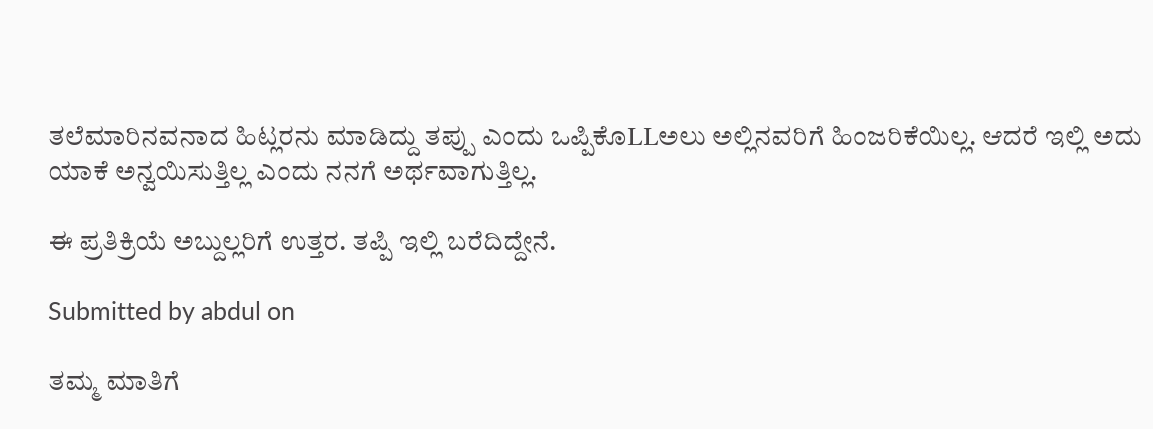ತಲೆಮಾರಿನವನಾದ ಹಿಟ್ಲರನು ಮಾಡಿದ್ದು ತಪ್ಪು ಎಂದು ಒಪ್ಪಿಕೊLLಅಲು ಅಲ್ಲಿನವರಿಗೆ ಹಿಂಜರಿಕೆಯಿಲ್ಲ. ಆದರೆ ಇಲ್ಲಿ ಅದು ಯಾಕೆ ಅನ್ವಯಿಸುತ್ತಿಲ್ಲ ಎಂದು ನನಗೆ ಅರ್ಥವಾಗುತ್ತಿಲ್ಲ.

ಈ ಪ್ರತಿಕ್ರಿಯೆ ಅಬ್ದುಲ್ಲರಿಗೆ ಉತ್ತರ. ತಪ್ಪಿ ಇಲ್ಲಿ ಬರೆದಿದ್ದೇನೆ.

Submitted by abdul on

ತಮ್ಮ ಮಾತಿಗೆ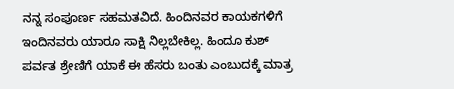ನನ್ನ ಸಂಪೂರ್ಣ ಸಹಮತವಿದೆ. ಹಿಂದಿನವರ ಕಾಯಕಗಳಿಗೆ ಇಂದಿನವರು ಯಾರೂ ಸಾಕ್ಷಿ ನಿಲ್ಲಬೇಕಿಲ್ಲ. ಹಿಂದೂ ಕುಶ್ ಪರ್ವತ ಶ್ರೇಣಿಗೆ ಯಾಕೆ ಈ ಹೆಸರು ಬಂತು ಎಂಬುದಕ್ಕೆ ಮಾತ್ರ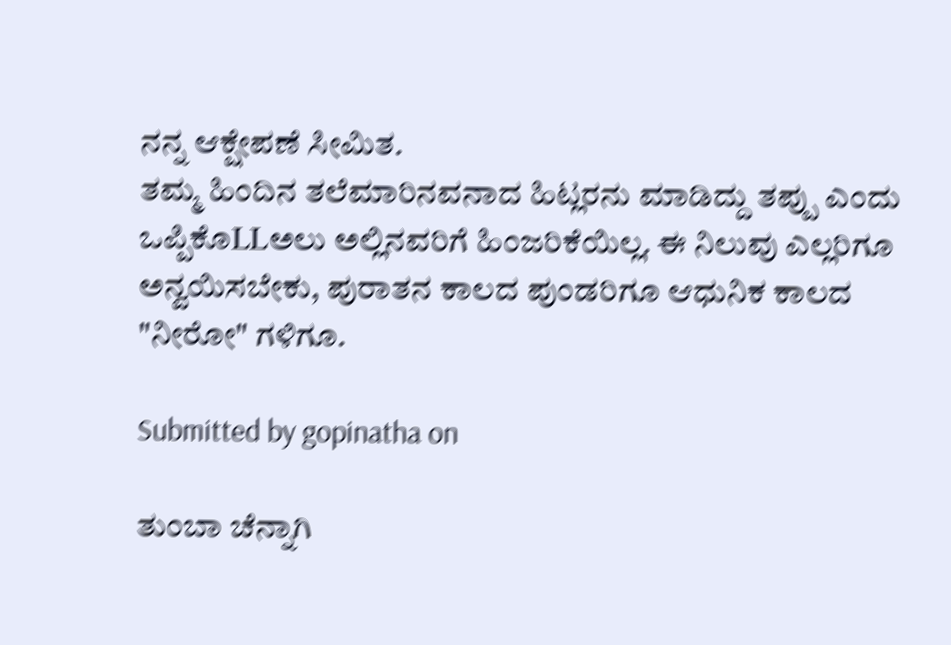ನನ್ನ ಆಕ್ಷೇಪಣೆ ಸೀಮಿತ.
ತಮ್ಮ ಹಿಂದಿನ ತಲೆಮಾರಿನವನಾದ ಹಿಟ್ಲರನು ಮಾಡಿದ್ದು ತಪ್ಪು ಎಂದು ಒಪ್ಪಿಕೊLLಅಲು ಅಲ್ಲಿನವರಿಗೆ ಹಿಂಜರಿಕೆಯಿಲ್ಲ. ಈ ನಿಲುವು ಎಲ್ಲರಿಗೂ ಅನ್ವಯಿಸಬೇಕು, ಪುರಾತನ ಕಾಲದ ಪುಂಡರಿಗೂ ಆಧುನಿಕ ಕಾಲದ "ನೀರೋ" ಗಳಿಗೂ.

Submitted by gopinatha on

ತುಂಬಾ ಚೆನ್ನಾಗಿ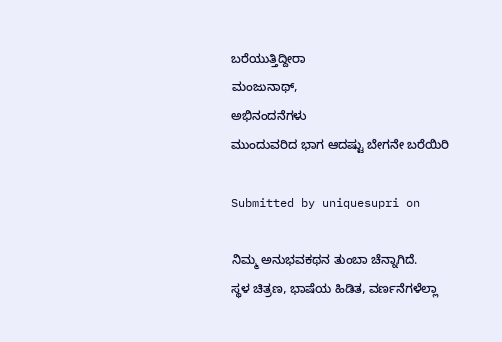ಬರೆಯುತ್ತಿದ್ದೀರಾ
ಮಂಜುನಾಥ್,
ಅಭಿನಂದನೆಗಳು
ಮುಂದುವರಿದ ಭಾಗ ಆದಷ್ಟು ಬೇಗನೇ ಬರೆಯಿರಿ

Submitted by uniquesupri on

ನಿಮ್ಮ ಅನುಭವಕಥನ ತುಂಬಾ ಚೆನ್ನಾಗಿದೆ.
ಸ್ಥಳ ಚಿತ್ರಣ, ಭಾಷೆಯ ಹಿಡಿತ, ವರ್ಣನೆಗಳೆಲ್ಲಾ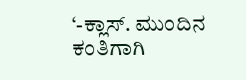‘-ಕ್ಲಾಸ್. ಮುಂದಿನ ಕಂತಿಗಾಗಿ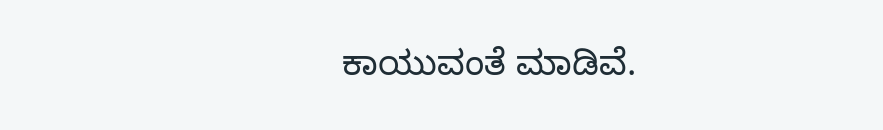ಕಾಯುವಂತೆ ಮಾಡಿವೆ.